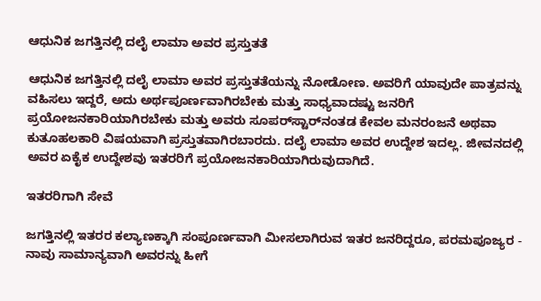ಆಧುನಿಕ ಜಗತ್ತಿನಲ್ಲಿ ದಲೈ ಲಾಮಾ ಅವರ ಪ್ರಸ್ತುತತೆ

ಆಧುನಿಕ ಜಗತ್ತಿನಲ್ಲಿ ದಲೈ ಲಾಮಾ ಅವರ ಪ್ರಸ್ತುತತೆಯನ್ನು ನೋಡೋಣ. ಅವರಿಗೆ ಯಾವುದೇ ಪಾತ್ರವನ್ನು ವಹಿಸಲು ಇದ್ದರೆ, ಅದು ಅರ್ಥಪೂರ್ಣವಾಗಿರಬೇಕು ಮತ್ತು ಸಾಧ್ಯವಾದಷ್ಟು ಜನರಿಗೆ ಪ್ರಯೋಜನಕಾರಿಯಾಗಿರಬೇಕು ಮತ್ತು ಅವರು ಸೂಪರ್‌ಸ್ಟಾರ್‌ನಂತಡ ಕೇವಲ ಮನರಂಜನೆ ಅಥವಾ ಕುತೂಹಲಕಾರಿ ವಿಷಯವಾಗಿ ಪ್ರಸ್ತುತವಾಗಿರಬಾರದು. ದಲೈ ಲಾಮಾ ಅವರ ಉದ್ದೇಶ ಇದಲ್ಲ. ಜೀವನದಲ್ಲಿ ಅವರ ಏಕೈಕ ಉದ್ದೇಶವು ಇತರರಿಗೆ ಪ್ರಯೋಜನಕಾರಿಯಾಗಿರುವುದಾಗಿದೆ.

ಇತರರಿಗಾಗಿ ಸೇವೆ

ಜಗತ್ತಿನಲ್ಲಿ ಇತರರ ಕಲ್ಯಾಣಕ್ಕಾಗಿ ಸಂಪೂರ್ಣವಾಗಿ ಮೀಸಲಾಗಿರುವ ಇತರ ಜನರಿದ್ದರೂ, ಪರಮಪೂಜ್ಯರ - ನಾವು ಸಾಮಾನ್ಯವಾಗಿ ಅವರನ್ನು ಹೀಗೆ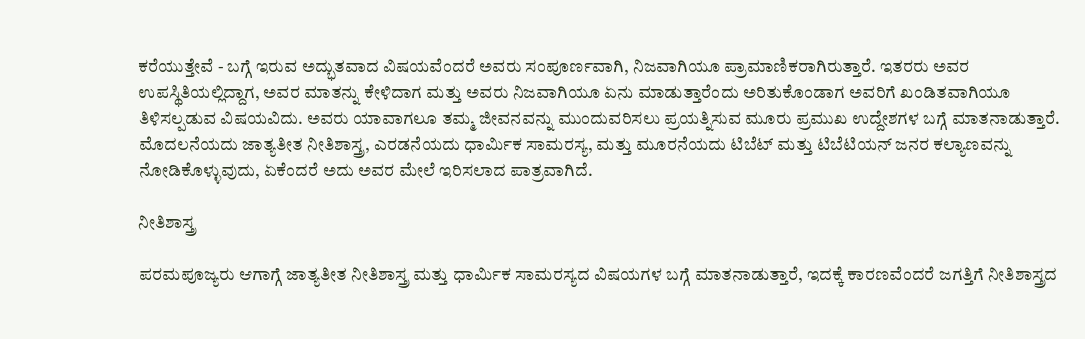ಕರೆಯುತ್ತೇವೆ - ಬಗ್ಗೆ ಇರುವ ಅದ್ಭುತವಾದ ವಿಷಯವೆಂದರೆ ಅವರು ಸಂಪೂರ್ಣವಾಗಿ, ನಿಜವಾಗಿಯೂ ಪ್ರಾಮಾಣಿಕರಾಗಿರುತ್ತಾರೆ. ಇತರರು ಅವರ ಉಪಸ್ಥಿತಿಯಲ್ಲಿದ್ದಾಗ, ಅವರ ಮಾತನ್ನು ಕೇಳಿದಾಗ ಮತ್ತು ಅವರು ನಿಜವಾಗಿಯೂ ಏನು ಮಾಡುತ್ತಾರೆಂದು ಅರಿತುಕೊಂಡಾಗ ಅವರಿಗೆ ಖಂಡಿತವಾಗಿಯೂ ತಿಳಿಸಲ್ಪಡುವ ವಿಷಯವಿದು. ಅವರು ಯಾವಾಗಲೂ ತಮ್ಮ ಜೀವನವನ್ನು ಮುಂದುವರಿಸಲು ಪ್ರಯತ್ನಿಸುವ ಮೂರು ಪ್ರಮುಖ ಉದ್ದೇಶಗಳ ಬಗ್ಗೆ ಮಾತನಾಡುತ್ತಾರೆ. ಮೊದಲನೆಯದು ಜಾತ್ಯತೀತ ನೀತಿಶಾಸ್ತ್ರ, ಎರಡನೆಯದು ಧಾರ್ಮಿಕ ಸಾಮರಸ್ಯ, ಮತ್ತು ಮೂರನೆಯದು ಟಿಬೆಟ್ ಮತ್ತು ಟಿಬೆಟಿಯನ್ ಜನರ ಕಲ್ಯಾಣವನ್ನು ನೋಡಿಕೊಳ್ಳುವುದು, ಏಕೆಂದರೆ ಅದು ಅವರ ಮೇಲೆ ಇರಿಸಲಾದ ಪಾತ್ರವಾಗಿದೆ.

ನೀತಿಶಾಸ್ತ್ರ

ಪರಮಪೂಜ್ಯರು ಆಗಾಗ್ಗೆ ಜಾತ್ಯತೀತ ನೀತಿಶಾಸ್ತ್ರ ಮತ್ತು ಧಾರ್ಮಿಕ ಸಾಮರಸ್ಯದ ವಿಷಯಗಳ ಬಗ್ಗೆ ಮಾತನಾಡುತ್ತಾರೆ, ಇದಕ್ಕೆ ಕಾರಣವೆಂದರೆ ಜಗತ್ತಿಗೆ ನೀತಿಶಾಸ್ತ್ರದ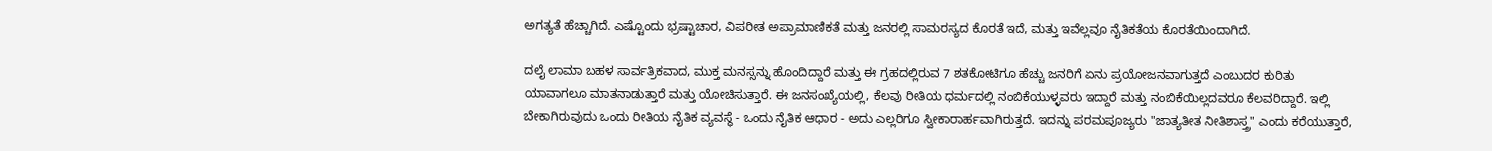ಅಗತ್ಯತೆ ಹೆಚ್ಚಾಗಿದೆ. ಎಷ್ಟೊಂದು ಭ್ರಷ್ಟಾಚಾರ, ವಿಪರೀತ ಅಪ್ರಾಮಾಣಿಕತೆ ಮತ್ತು ಜನರಲ್ಲಿ ಸಾಮರಸ್ಯದ ಕೊರತೆ ಇದೆ, ಮತ್ತು ಇವೆಲ್ಲವೂ ನೈತಿಕತೆಯ ಕೊರತೆಯಿಂದಾಗಿದೆ.

ದಲೈ ಲಾಮಾ ಬಹಳ ಸಾರ್ವತ್ರಿಕವಾದ, ಮುಕ್ತ ಮನಸ್ಸನ್ನು ಹೊಂದಿದ್ದಾರೆ ಮತ್ತು ಈ ಗ್ರಹದಲ್ಲಿರುವ 7 ಶತಕೋಟಿಗೂ ಹೆಚ್ಚು ಜನರಿಗೆ ಏನು ಪ್ರಯೋಜನವಾಗುತ್ತದೆ ಎಂಬುದರ ಕುರಿತು ಯಾವಾಗಲೂ ಮಾತನಾಡುತ್ತಾರೆ ಮತ್ತು ಯೋಚಿಸುತ್ತಾರೆ. ಈ ಜನಸಂಖ್ಯೆಯಲ್ಲಿ, ಕೆಲವು ರೀತಿಯ ಧರ್ಮದಲ್ಲಿ ನಂಬಿಕೆಯುಳ್ಳವರು ಇದ್ದಾರೆ ಮತ್ತು ನಂಬಿಕೆಯಿಲ್ಲದವರೂ ಕೆಲವರಿದ್ದಾರೆ. ಇಲ್ಲಿ ಬೇಕಾಗಿರುವುದು ಒಂದು ರೀತಿಯ ನೈತಿಕ ವ್ಯವಸ್ಥೆ - ಒಂದು ನೈತಿಕ ಆಧಾರ - ಅದು ಎಲ್ಲರಿಗೂ ಸ್ವೀಕಾರಾರ್ಹವಾಗಿರುತ್ತದೆ. ಇದನ್ನು ಪರಮಪೂಜ್ಯರು "ಜಾತ್ಯತೀತ ನೀತಿಶಾಸ್ತ್ರ" ಎಂದು ಕರೆಯುತ್ತಾರೆ,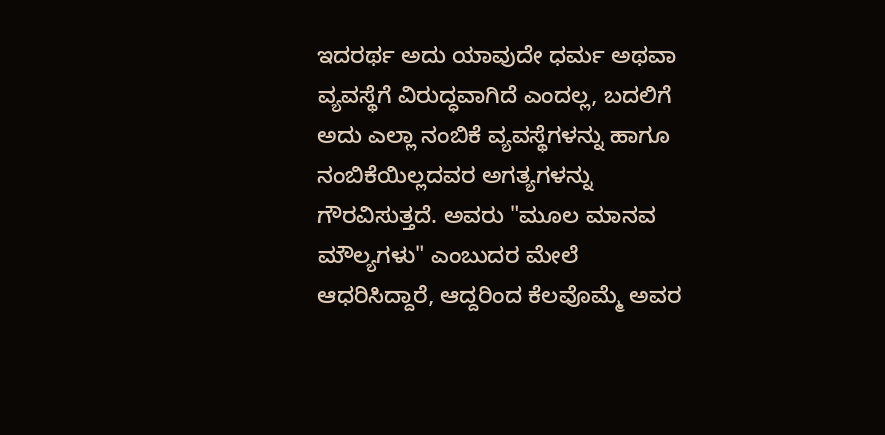ಇದರರ್ಥ ಅದು ಯಾವುದೇ ಧರ್ಮ ಅಥವಾ ವ್ಯವಸ್ಥೆಗೆ ವಿರುದ್ಧವಾಗಿದೆ ಎಂದಲ್ಲ, ಬದಲಿಗೆ ಅದು ಎಲ್ಲಾ ನಂಬಿಕೆ ವ್ಯವಸ್ಥೆಗಳನ್ನು ಹಾಗೂ ನಂಬಿಕೆಯಿಲ್ಲದವರ ಅಗತ್ಯಗಳನ್ನು ಗೌರವಿಸುತ್ತದೆ. ಅವರು "ಮೂಲ ಮಾನವ ಮೌಲ್ಯಗಳು" ಎಂಬುದರ ಮೇಲೆ ಆಧರಿಸಿದ್ದಾರೆ, ಆದ್ದರಿಂದ ಕೆಲವೊಮ್ಮೆ ಅವರ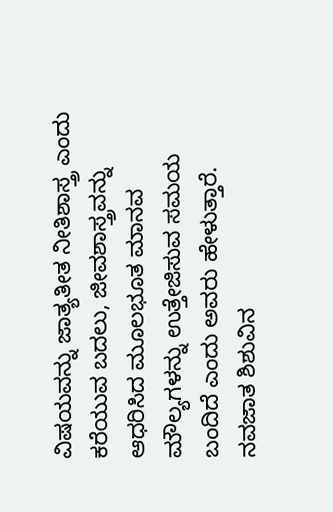ವಿಷಯವನ್ನು ಜಾತ್ಯತೀತ ನೀತಿಶಾಸ್ತ್ರ ಎಂದು ಕರೆಯುವ ಬದಲು, ಜೀವಶಾಸ್ತ್ರವನ್ನು ಆಧರಿಸಿದ ಮೂಲಭೂತ ಮಾನವ ಮೌಲ್ಯಗಳನ್ನು ಉತ್ತೇಜಿಸುವ ಸಮಯ ಬಂದಿದೆ ಎಂದು ಅವರು ಹೇಳುತ್ತಾರೆ. ನವಜಾತ ಶಿಶುವಿನ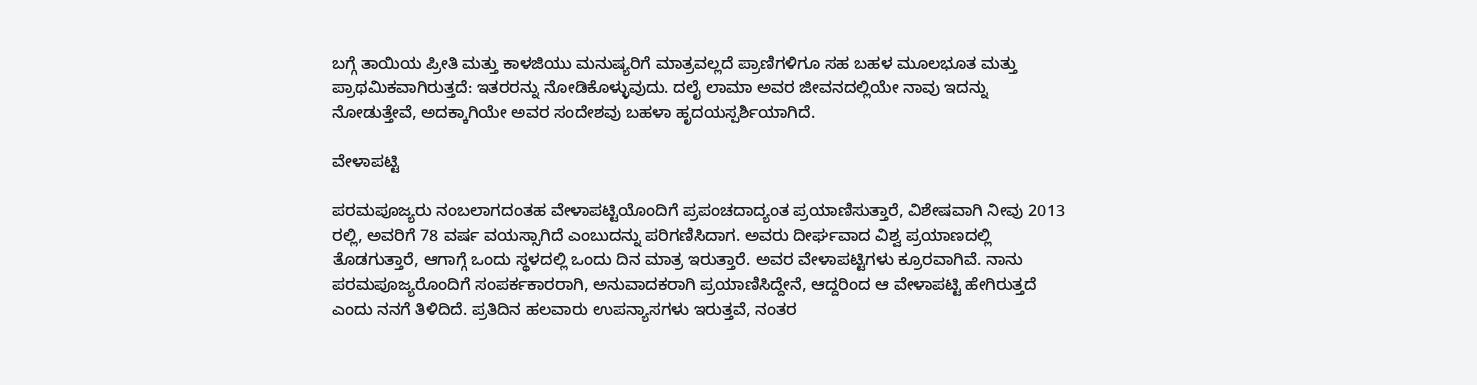ಬಗ್ಗೆ ತಾಯಿಯ ಪ್ರೀತಿ ಮತ್ತು ಕಾಳಜಿಯು ಮನುಷ್ಯರಿಗೆ ಮಾತ್ರವಲ್ಲದೆ ಪ್ರಾಣಿಗಳಿಗೂ ಸಹ ಬಹಳ ಮೂಲಭೂತ ಮತ್ತು ಪ್ರಾಥಮಿಕವಾಗಿರುತ್ತದೆ: ಇತರರನ್ನು ನೋಡಿಕೊಳ್ಳುವುದು. ದಲೈ ಲಾಮಾ ಅವರ ಜೀವನದಲ್ಲಿಯೇ ನಾವು ಇದನ್ನು ನೋಡುತ್ತೇವೆ, ಅದಕ್ಕಾಗಿಯೇ ಅವರ ಸಂದೇಶವು ಬಹಳಾ ಹೃದಯಸ್ಪರ್ಶಿಯಾಗಿದೆ.

ವೇಳಾಪಟ್ಟಿ

ಪರಮಪೂಜ್ಯರು ನಂಬಲಾಗದಂತಹ ವೇಳಾಪಟ್ಟಿಯೊಂದಿಗೆ ಪ್ರಪಂಚದಾದ್ಯಂತ ಪ್ರಯಾಣಿಸುತ್ತಾರೆ, ವಿಶೇಷವಾಗಿ ನೀವು 2013 ರಲ್ಲಿ, ಅವರಿಗೆ 78 ವರ್ಷ ವಯಸ್ಸಾಗಿದೆ ಎಂಬುದನ್ನು ಪರಿಗಣಿಸಿದಾಗ. ಅವರು ದೀರ್ಘವಾದ ವಿಶ್ವ ಪ್ರಯಾಣದಲ್ಲಿ ತೊಡಗುತ್ತಾರೆ, ಆಗಾಗ್ಗೆ ಒಂದು ಸ್ಥಳದಲ್ಲಿ ಒಂದು ದಿನ ಮಾತ್ರ ಇರುತ್ತಾರೆ. ಅವರ ವೇಳಾಪಟ್ಟಿಗಳು ಕ್ರೂರವಾಗಿವೆ. ನಾನು ಪರಮಪೂಜ್ಯರೊಂದಿಗೆ ಸಂಪರ್ಕಕಾರರಾಗಿ, ಅನುವಾದಕರಾಗಿ ಪ್ರಯಾಣಿಸಿದ್ದೇನೆ, ಆದ್ದರಿಂದ ಆ ವೇಳಾಪಟ್ಟಿ ಹೇಗಿರುತ್ತದೆ ಎಂದು ನನಗೆ ತಿಳಿದಿದೆ. ಪ್ರತಿದಿನ ಹಲವಾರು ಉಪನ್ಯಾಸಗಳು ಇರುತ್ತವೆ, ನಂತರ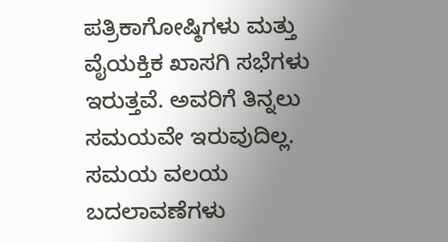ಪತ್ರಿಕಾಗೋಷ್ಠಿಗಳು ಮತ್ತು ವೈಯಕ್ತಿಕ ಖಾಸಗಿ ಸಭೆಗಳು ಇರುತ್ತವೆ. ಅವರಿಗೆ ತಿನ್ನಲು ಸಮಯವೇ ಇರುವುದಿಲ್ಲ. ಸಮಯ ವಲಯ ಬದಲಾವಣೆಗಳು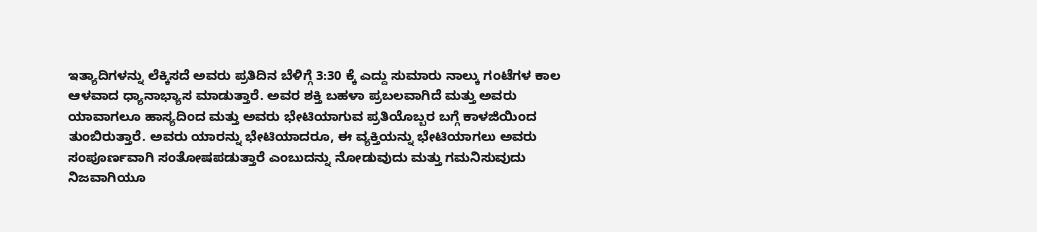ಇತ್ಯಾದಿಗಳನ್ನು ಲೆಕ್ಕಿಸದೆ ಅವರು ಪ್ರತಿದಿನ ಬೆಳಿಗ್ಗೆ 3:30 ಕ್ಕೆ ಎದ್ದು ಸುಮಾರು ನಾಲ್ಕು ಗಂಟೆಗಳ ಕಾಲ ಆಳವಾದ ಧ್ಯಾನಾಭ್ಯಾಸ ಮಾಡುತ್ತಾರೆ. ಅವರ ಶಕ್ತಿ ಬಹಳಾ ಪ್ರಬಲವಾಗಿದೆ ಮತ್ತು ಅವರು ಯಾವಾಗಲೂ ಹಾಸ್ಯದಿಂದ ಮತ್ತು ಅವರು ಭೇಟಿಯಾಗುವ ಪ್ರತಿಯೊಬ್ಬರ ಬಗ್ಗೆ ಕಾಳಜಿಯಿಂದ ತುಂಬಿರುತ್ತಾರೆ. ಅವರು ಯಾರನ್ನು ಭೇಟಿಯಾದರೂ, ಈ ವ್ಯಕ್ತಿಯನ್ನು ಭೇಟಿಯಾಗಲು ಅವರು ಸಂಪೂರ್ಣವಾಗಿ ಸಂತೋಷಪಡುತ್ತಾರೆ ಎಂಬುದನ್ನು ನೋಡುವುದು ಮತ್ತು ಗಮನಿಸುವುದು ನಿಜವಾಗಿಯೂ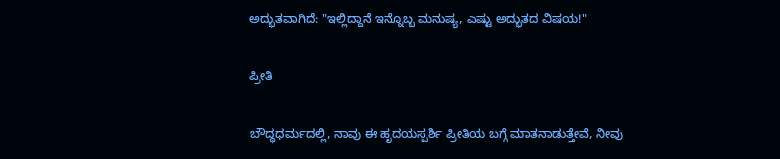ಅದ್ಭುತವಾಗಿದೆ: "ಇಲ್ಲಿದ್ದಾನೆ ಇನ್ನೊಬ್ಬ ಮನುಷ್ಯ, ಎಷ್ಟು ಅದ್ಭುತದ ವಿಷಯ!"

ಪ್ರೀತಿ

ಬೌದ್ಧಧರ್ಮದಲ್ಲಿ, ನಾವು ಈ ಹೃದಯಸ್ಪರ್ಶಿ ಪ್ರೀತಿಯ ಬಗ್ಗೆ ಮಾತನಾಡುತ್ತೇವೆ, ನೀವು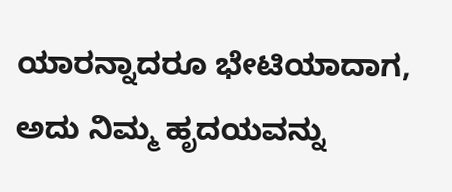ಯಾರನ್ನಾದರೂ ಭೇಟಿಯಾದಾಗ, ಅದು ನಿಮ್ಮ ಹೃದಯವನ್ನು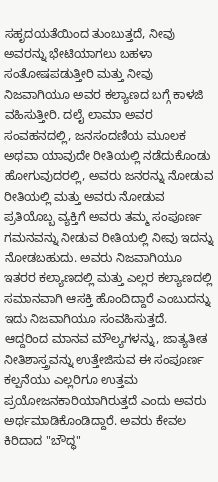ಸಹೃದಯತೆಯಿಂದ ತುಂಬುತ್ತದೆ, ನೀವು ಅವರನ್ನು ಭೇಟಿಯಾಗಲು ಬಹಳಾ ಸಂತೋಷಪಡುತ್ತೀರಿ ಮತ್ತು ನೀವು ನಿಜವಾಗಿಯೂ ಅವರ ಕಲ್ಯಾಣದ ಬಗ್ಗೆ ಕಾಳಜಿ ವಹಿಸುತ್ತೀರಿ. ದಲೈ ಲಾಮಾ ಅವರ ಸಂವಹನದಲ್ಲಿ, ಜನಸಂದಣಿಯ ಮೂಲಕ ಅಥವಾ ಯಾವುದೇ ರೀತಿಯಲ್ಲಿ ನಡೆದುಕೊಂಡು ಹೋಗುವುದರಲ್ಲಿ, ಅವರು ಜನರನ್ನು ನೋಡುವ ರೀತಿಯಲ್ಲಿ ಮತ್ತು ಅವರು ನೋಡುವ ಪ್ರತಿಯೊಬ್ಬ ವ್ಯಕ್ತಿಗೆ ಅವರು ತಮ್ಮ ಸಂಪೂರ್ಣ ಗಮನವನ್ನು ನೀಡುವ ರೀತಿಯಲ್ಲಿ ನೀವು ಇದನ್ನು ನೋಡಬಹುದು. ಅವರು ನಿಜವಾಗಿಯೂ ಇತರರ ಕಲ್ಯಾಣದಲ್ಲಿ ಮತ್ತು ಎಲ್ಲರ ಕಲ್ಯಾಣದಲ್ಲಿ ಸಮಾನವಾಗಿ ಆಸಕ್ತಿ ಹೊಂದಿದ್ದಾರೆ ಎಂಬುದನ್ನು ಇದು ನಿಜವಾಗಿಯೂ ಸಂವಹಿಸುತ್ತದೆ. ಆದ್ದರಿಂದ ಮಾನವ ಮೌಲ್ಯಗಳನ್ನು, ಜಾತ್ಯತೀತ ನೀತಿಶಾಸ್ತ್ರವನ್ನು ಉತ್ತೇಜಿಸುವ ಈ ಸಂಪೂರ್ಣ ಕಲ್ಪನೆಯು ಎಲ್ಲರಿಗೂ ಉತ್ತಮ ಪ್ರಯೋಜನಕಾರಿಯಾಗಿರುತ್ತದೆ ಎಂದು ಅವರು ಅರ್ಥಮಾಡಿಕೊಂಡಿದ್ದಾರೆ. ಅವರು ಕೇವಲ ಕಿರಿದಾದ "ಬೌದ್ಧ"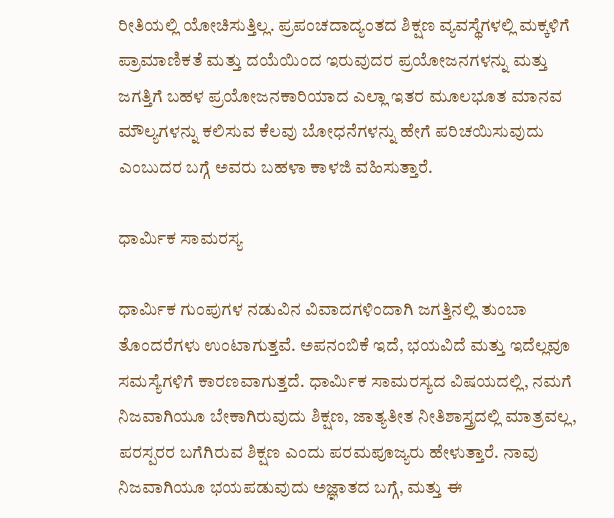ರೀತಿಯಲ್ಲಿ ಯೋಚಿಸುತ್ತಿಲ್ಲ. ಪ್ರಪಂಚದಾದ್ಯಂತದ ಶಿಕ್ಷಣ ವ್ಯವಸ್ಥೆಗಳಲ್ಲಿ ಮಕ್ಕಳಿಗೆ ಪ್ರಾಮಾಣಿಕತೆ ಮತ್ತು ದಯೆಯಿಂದ ಇರುವುದರ ಪ್ರಯೋಜನಗಳನ್ನು ಮತ್ತು ಜಗತ್ತಿಗೆ ಬಹಳ ಪ್ರಯೋಜನಕಾರಿಯಾದ ಎಲ್ಲಾ ಇತರ ಮೂಲಭೂತ ಮಾನವ ಮೌಲ್ಯಗಳನ್ನು ಕಲಿಸುವ ಕೆಲವು ಬೋಧನೆಗಳನ್ನು ಹೇಗೆ ಪರಿಚಯಿಸುವುದು ಎಂಬುದರ ಬಗ್ಗೆ ಅವರು ಬಹಳಾ ಕಾಳಜಿ ವಹಿಸುತ್ತಾರೆ.

ಧಾರ್ಮಿಕ ಸಾಮರಸ್ಯ

ಧಾರ್ಮಿಕ ಗುಂಪುಗಳ ನಡುವಿನ ವಿವಾದಗಳಿಂದಾಗಿ ಜಗತ್ತಿನಲ್ಲಿ ತುಂಬಾ ತೊಂದರೆಗಳು ಉಂಟಾಗುತ್ತವೆ. ಅಪನಂಬಿಕೆ ಇದೆ, ಭಯವಿದೆ ಮತ್ತು ಇದೆಲ್ಲವೂ ಸಮಸ್ಯೆಗಳಿಗೆ ಕಾರಣವಾಗುತ್ತದೆ. ಧಾರ್ಮಿಕ ಸಾಮರಸ್ಯದ ವಿಷಯದಲ್ಲಿ, ನಮಗೆ ನಿಜವಾಗಿಯೂ ಬೇಕಾಗಿರುವುದು ಶಿಕ್ಷಣ, ಜಾತ್ಯತೀತ ನೀತಿಶಾಸ್ತ್ರದಲ್ಲಿ ಮಾತ್ರವಲ್ಲ, ಪರಸ್ಪರರ ಬಗೆಗಿರುವ ಶಿಕ್ಷಣ ಎಂದು ಪರಮಪೂಜ್ಯರು ಹೇಳುತ್ತಾರೆ. ನಾವು ನಿಜವಾಗಿಯೂ ಭಯಪಡುವುದು ಅಜ್ಞಾತದ ಬಗ್ಗೆ, ಮತ್ತು ಈ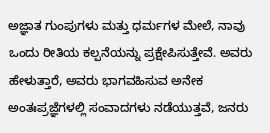ಅಜ್ಞಾತ ಗುಂಪುಗಳು ಮತ್ತು ಧರ್ಮಗಳ ಮೇಲೆ, ನಾವು ಒಂದು ರೀತಿಯ ಕಲ್ಪನೆಯನ್ನು ಪ್ರಕ್ಷೇಪಿಸುತ್ತೇವೆ. ಅವರು ಹೇಳುತ್ತಾರೆ, ಅವರು ಭಾಗವಹಿಸುವ ಅನೇಕ ಅಂತಃಪ್ರಜ್ಞೆಗಳಲ್ಲಿ ಸಂವಾದಗಳು ನಡೆಯುತ್ತವೆ, ಜನರು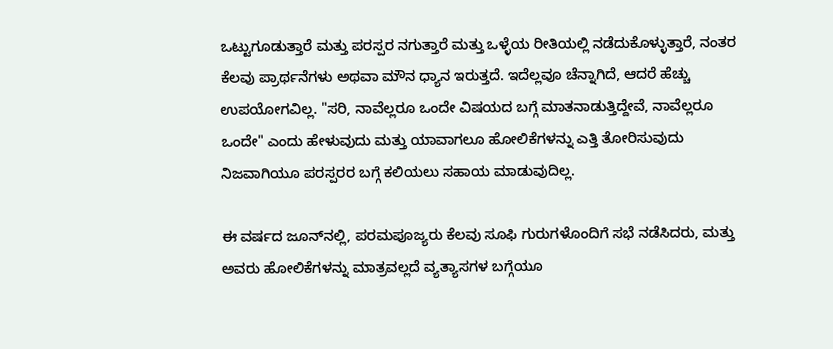ಒಟ್ಟುಗೂಡುತ್ತಾರೆ ಮತ್ತು ಪರಸ್ಪರ ನಗುತ್ತಾರೆ ಮತ್ತು ಒಳ್ಳೆಯ ರೀತಿಯಲ್ಲಿ ನಡೆದುಕೊಳ್ಳುತ್ತಾರೆ, ನಂತರ ಕೆಲವು ಪ್ರಾರ್ಥನೆಗಳು ಅಥವಾ ಮೌನ ಧ್ಯಾನ ಇರುತ್ತದೆ. ಇದೆಲ್ಲವೂ ಚೆನ್ನಾಗಿದೆ, ಆದರೆ ಹೆಚ್ಚು ಉಪಯೋಗವಿಲ್ಲ. "ಸರಿ, ನಾವೆಲ್ಲರೂ ಒಂದೇ ವಿಷಯದ ಬಗ್ಗೆ ಮಾತನಾಡುತ್ತಿದ್ದೇವೆ, ನಾವೆಲ್ಲರೂ ಒಂದೇ" ಎಂದು ಹೇಳುವುದು ಮತ್ತು ಯಾವಾಗಲೂ ಹೋಲಿಕೆಗಳನ್ನು ಎತ್ತಿ ತೋರಿಸುವುದು ನಿಜವಾಗಿಯೂ ಪರಸ್ಪರರ ಬಗ್ಗೆ ಕಲಿಯಲು ಸಹಾಯ ಮಾಡುವುದಿಲ್ಲ.

ಈ ವರ್ಷದ ಜೂನ್‌ನಲ್ಲಿ, ಪರಮಪೂಜ್ಯರು ಕೆಲವು ಸೂಫಿ ಗುರುಗಳೊಂದಿಗೆ ಸಭೆ ನಡೆಸಿದರು, ಮತ್ತು ಅವರು ಹೋಲಿಕೆಗಳನ್ನು ಮಾತ್ರವಲ್ಲದೆ ವ್ಯತ್ಯಾಸಗಳ ಬಗ್ಗೆಯೂ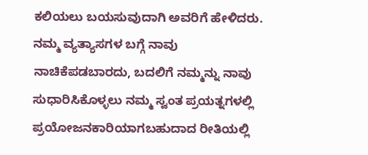ಕಲಿಯಲು ಬಯಸುವುದಾಗಿ ಅವರಿಗೆ ಹೇಳಿದರು. ನಮ್ಮ ವ್ಯತ್ಯಾಸಗಳ ಬಗ್ಗೆ ನಾವು ನಾಚಿಕೆಪಡಬಾರದು, ಬದಲಿಗೆ ನಮ್ಮನ್ನು ನಾವು ಸುಧಾರಿಸಿಕೊಳ್ಳಲು ನಮ್ಮ ಸ್ವಂತ ಪ್ರಯತ್ನಗಳಲ್ಲಿ ಪ್ರಯೋಜನಕಾರಿಯಾಗಬಹುದಾದ ರೀತಿಯಲ್ಲಿ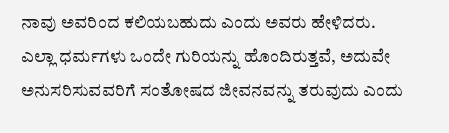ನಾವು ಅವರಿಂದ ಕಲಿಯಬಹುದು ಎಂದು ಅವರು ಹೇಳಿದರು. ಎಲ್ಲಾ ಧರ್ಮಗಳು ಒಂದೇ ಗುರಿಯನ್ನು ಹೊಂದಿರುತ್ತವೆ, ಅದುವೇ ಅನುಸರಿಸುವವರಿಗೆ ಸಂತೋಷದ ಜೀವನವನ್ನು ತರುವುದು ಎಂದು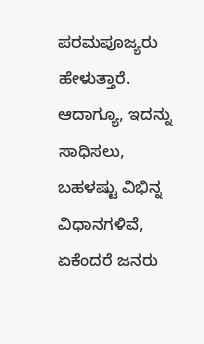ಪರಮಪೂಜ್ಯರು ಹೇಳುತ್ತಾರೆ. ಆದಾಗ್ಯೂ, ಇದನ್ನು ಸಾಧಿಸಲು, ಬಹಳಷ್ಟು ವಿಭಿನ್ನ ವಿಧಾನಗಳಿವೆ, ಏಕೆಂದರೆ ಜನರು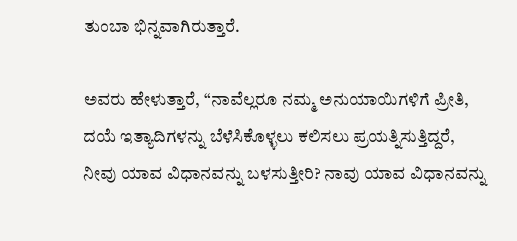ತುಂಬಾ ಭಿನ್ನವಾಗಿರುತ್ತಾರೆ.

ಅವರು ಹೇಳುತ್ತಾರೆ, “ನಾವೆಲ್ಲರೂ ನಮ್ಮ ಅನುಯಾಯಿಗಳಿಗೆ ಪ್ರೀತಿ, ದಯೆ ಇತ್ಯಾದಿಗಳನ್ನು ಬೆಳೆಸಿಕೊಳ್ಳಲು ಕಲಿಸಲು ಪ್ರಯತ್ನಿಸುತ್ತಿದ್ದರೆ, ನೀವು ಯಾವ ವಿಧಾನವನ್ನು ಬಳಸುತ್ತೀರಿ? ನಾವು ಯಾವ ವಿಧಾನವನ್ನು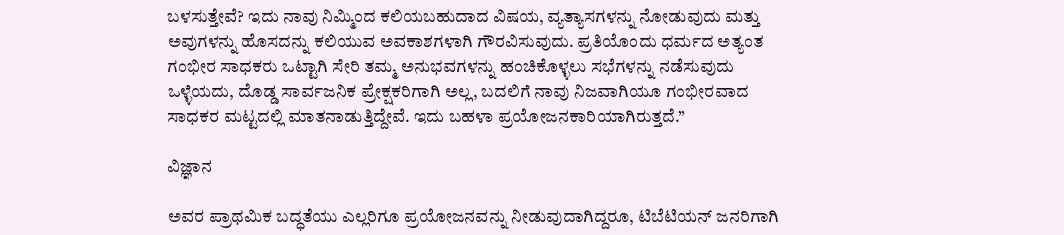ಬಳಸುತ್ತೇವೆ? ಇದು ನಾವು ನಿಮ್ಮಿಂದ ಕಲಿಯಬಹುದಾದ ವಿಷಯ, ವ್ಯತ್ಯಾಸಗಳನ್ನು ನೋಡುವುದು ಮತ್ತು ಅವುಗಳನ್ನು ಹೊಸದನ್ನು ಕಲಿಯುವ ಅವಕಾಶಗಳಾಗಿ ಗೌರವಿಸುವುದು. ಪ್ರತಿಯೊಂದು ಧರ್ಮದ ಅತ್ಯಂತ ಗಂಭೀರ ಸಾಧಕರು ಒಟ್ಟಾಗಿ ಸೇರಿ ತಮ್ಮ ಅನುಭವಗಳನ್ನು ಹಂಚಿಕೊಳ್ಳಲು ಸಭೆಗಳನ್ನು ನಡೆಸುವುದು ಒಳ್ಳೆಯದು, ದೊಡ್ಡ ಸಾರ್ವಜನಿಕ ಪ್ರೇಕ್ಷಕರಿಗಾಗಿ ಅಲ್ಲ, ಬದಲಿಗೆ ನಾವು ನಿಜವಾಗಿಯೂ ಗಂಭೀರವಾದ ಸಾಧಕರ ಮಟ್ಟದಲ್ಲಿ ಮಾತನಾಡುತ್ತಿದ್ದೇವೆ. ಇದು ಬಹಳಾ ಪ್ರಯೋಜನಕಾರಿಯಾಗಿರುತ್ತದೆ.”

ವಿಜ್ಞಾನ

ಅವರ ಪ್ರಾಥಮಿಕ ಬದ್ಧತೆಯು ಎಲ್ಲರಿಗೂ ಪ್ರಯೋಜನವನ್ನು ನೀಡುವುದಾಗಿದ್ದರೂ, ಟಿಬೆಟಿಯನ್ ಜನರಿಗಾಗಿ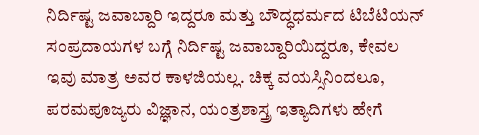ನಿರ್ದಿಷ್ಟ ಜವಾಬ್ದಾರಿ ಇದ್ದರೂ ಮತ್ತು ಬೌದ್ಧಧರ್ಮದ ಟಿಬೆಟಿಯನ್ ಸಂಪ್ರದಾಯಗಳ ಬಗ್ಗೆ ನಿರ್ದಿಷ್ಟ ಜವಾಬ್ದಾರಿಯಿದ್ದರೂ, ಕೇವಲ ಇವು ಮಾತ್ರ ಅವರ ಕಾಳಜಿಯಲ್ಲ. ಚಿಕ್ಕ ವಯಸ್ಸಿನಿಂದಲೂ, ಪರಮಪೂಜ್ಯರು ವಿಜ್ಞಾನ, ಯಂತ್ರಶಾಸ್ತ್ರ ಇತ್ಯಾದಿಗಳು ಹೇಗೆ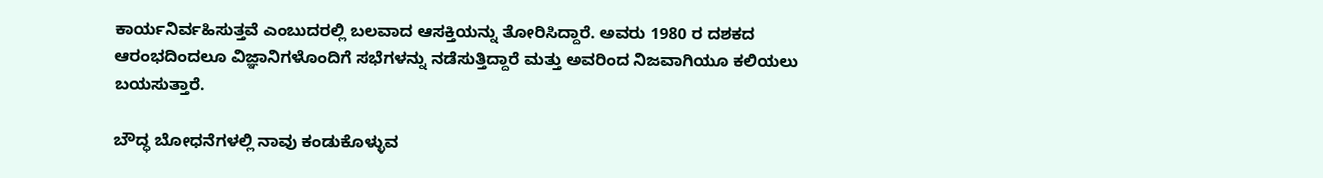ಕಾರ್ಯನಿರ್ವಹಿಸುತ್ತವೆ ಎಂಬುದರಲ್ಲಿ ಬಲವಾದ ಆಸಕ್ತಿಯನ್ನು ತೋರಿಸಿದ್ದಾರೆ. ಅವರು 1980 ರ ದಶಕದ ಆರಂಭದಿಂದಲೂ ವಿಜ್ಞಾನಿಗಳೊಂದಿಗೆ ಸಭೆಗಳನ್ನು ನಡೆಸುತ್ತಿದ್ದಾರೆ ಮತ್ತು ಅವರಿಂದ ನಿಜವಾಗಿಯೂ ಕಲಿಯಲು ಬಯಸುತ್ತಾರೆ.

ಬೌದ್ಧ ಬೋಧನೆಗಳಲ್ಲಿ ನಾವು ಕಂಡುಕೊಳ್ಳುವ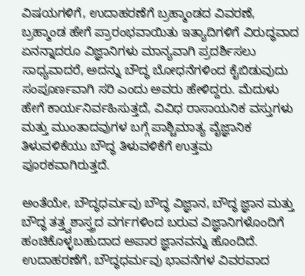ವಿಷಯಗಳಿಗೆ, ಉದಾಹರಣೆಗೆ ಬ್ರಹ್ಮಾಂಡದ ವಿವರಣೆ, ಬ್ರಹ್ಮಾಂಡ ಹೇಗೆ ಪ್ರಾರಂಭವಾಯಿತು ಇತ್ಯಾದಿಗಳಿಗೆ ವಿರುದ್ಧವಾದ ಏನನ್ನಾದರೂ ವಿಜ್ಞಾನಿಗಳು ಮಾನ್ಯವಾಗಿ ಪ್ರದರ್ಶಿಸಲು ಸಾಧ್ಯವಾದರೆ, ಅದನ್ನು ಬೌದ್ಧ ಬೋಧನೆಗಳಿಂದ ಕೈಬಿಡುವುದು ಸಂಪೂರ್ಣವಾಗಿ ಸರಿ ಎಂದು ಅವರು ಹೇಳಿದ್ದರು. ಮೆದುಳು ಹೇಗೆ ಕಾರ್ಯನಿರ್ವಹಿಸುತ್ತದೆ, ವಿವಿಧ ರಾಸಾಯನಿಕ ವಸ್ತುಗಳು ಮತ್ತು ಮುಂತಾದವುಗಳ ಬಗ್ಗೆ ಪಾಶ್ಚಿಮಾತ್ಯ ವೈಜ್ಞಾನಿಕ ತಿಳುವಳಿಕೆಯು ಬೌದ್ಧ ತಿಳುವಳಿಕೆಗೆ ಉತ್ತಮ ಪೂರಕವಾಗಿರುತ್ತದೆ.

ಅಂತೆಯೇ, ಬೌದ್ಧಧರ್ಮವು ಬೌದ್ಧ ವಿಜ್ಞಾನ, ಬೌದ್ಧ ಜ್ಞಾನ ಮತ್ತು ಬೌದ್ಧ ತತ್ತ್ವಶಾಸ್ತ್ರದ ವರ್ಗಗಳಿಂದ ಬರುವ ವಿಜ್ಞಾನಿಗಳೊಂದಿಗೆ ಹಂಚಿಕೊಳ್ಳಬಹುದಾದ ಅಪಾರ ಜ್ಞಾನವನ್ನು ಹೊಂದಿದೆ. ಉದಾಹರಣೆಗೆ, ಬೌದ್ಧಧರ್ಮವು ಭಾವನೆಗಳ ವಿವರವಾದ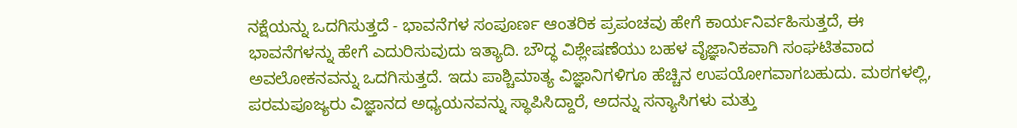ನಕ್ಷೆಯನ್ನು ಒದಗಿಸುತ್ತದೆ - ಭಾವನೆಗಳ ಸಂಪೂರ್ಣ ಆಂತರಿಕ ಪ್ರಪಂಚವು ಹೇಗೆ ಕಾರ್ಯನಿರ್ವಹಿಸುತ್ತದೆ, ಈ ಭಾವನೆಗಳನ್ನು ಹೇಗೆ ಎದುರಿಸುವುದು ಇತ್ಯಾದಿ. ಬೌದ್ಧ ವಿಶ್ಲೇಷಣೆಯು ಬಹಳ ವೈಜ್ಞಾನಿಕವಾಗಿ ಸಂಘಟಿತವಾದ ಅವಲೋಕನವನ್ನು ಒದಗಿಸುತ್ತದೆ. ಇದು ಪಾಶ್ಚಿಮಾತ್ಯ ವಿಜ್ಞಾನಿಗಳಿಗೂ ಹೆಚ್ಚಿನ ಉಪಯೋಗವಾಗಬಹುದು. ಮಠಗಳಲ್ಲಿ, ಪರಮಪೂಜ್ಯರು ವಿಜ್ಞಾನದ ಅಧ್ಯಯನವನ್ನು ಸ್ಥಾಪಿಸಿದ್ದಾರೆ, ಅದನ್ನು ಸನ್ಯಾಸಿಗಳು ಮತ್ತು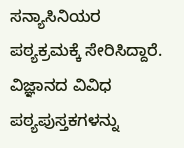ಸನ್ಯಾಸಿನಿಯರ ಪಠ್ಯಕ್ರಮಕ್ಕೆ ಸೇರಿಸಿದ್ದಾರೆ. ವಿಜ್ಞಾನದ ವಿವಿಧ ಪಠ್ಯಪುಸ್ತಕಗಳನ್ನು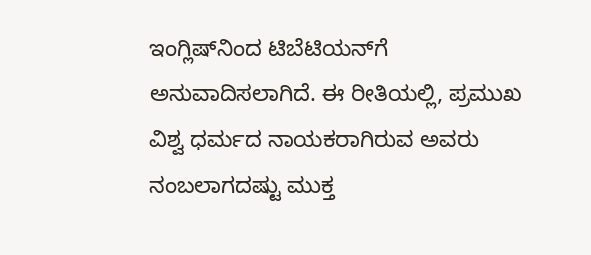ಇಂಗ್ಲಿಷ್‌ನಿಂದ ಟಿಬೆಟಿಯನ್‌ಗೆ ಅನುವಾದಿಸಲಾಗಿದೆ. ಈ ರೀತಿಯಲ್ಲಿ, ಪ್ರಮುಖ ವಿಶ್ವ ಧರ್ಮದ ನಾಯಕರಾಗಿರುವ ಅವರು ನಂಬಲಾಗದಷ್ಟು ಮುಕ್ತ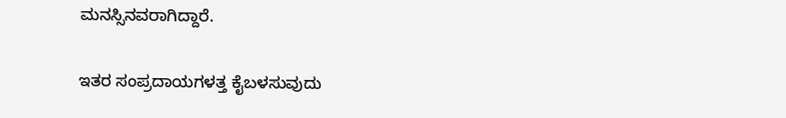ಮನಸ್ಸಿನವರಾಗಿದ್ದಾರೆ.

ಇತರ ಸಂಪ್ರದಾಯಗಳತ್ತ ಕೈಬಳಸುವುದು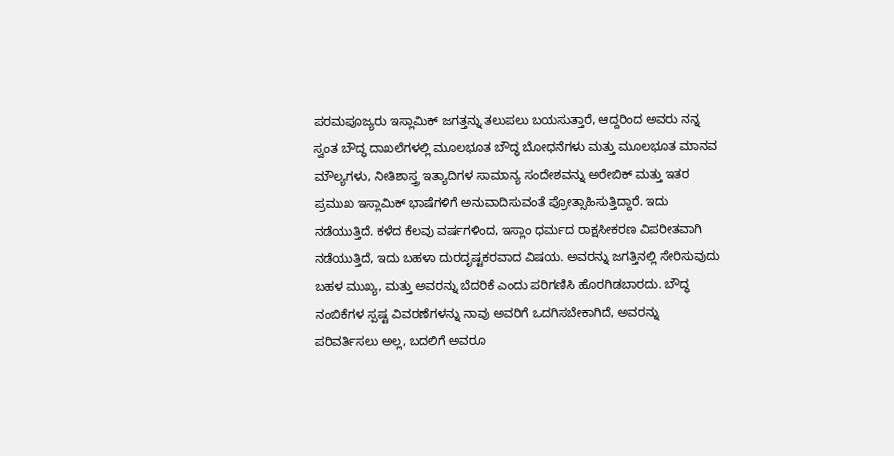ಪರಮಪೂಜ್ಯರು ಇಸ್ಲಾಮಿಕ್ ಜಗತ್ತನ್ನು ತಲುಪಲು ಬಯಸುತ್ತಾರೆ, ಆದ್ದರಿಂದ ಅವರು ನನ್ನ ಸ್ವಂತ ಬೌದ್ಧ ದಾಖಲೆಗಳಲ್ಲಿ ಮೂಲಭೂತ ಬೌದ್ಧ ಬೋಧನೆಗಳು ಮತ್ತು ಮೂಲಭೂತ ಮಾನವ ಮೌಲ್ಯಗಳು, ನೀತಿಶಾಸ್ತ್ರ ಇತ್ಯಾದಿಗಳ ಸಾಮಾನ್ಯ ಸಂದೇಶವನ್ನು ಅರೇಬಿಕ್ ಮತ್ತು ಇತರ ಪ್ರಮುಖ ಇಸ್ಲಾಮಿಕ್ ಭಾಷೆಗಳಿಗೆ ಅನುವಾದಿಸುವಂತೆ ಪ್ರೋತ್ಸಾಹಿಸುತ್ತಿದ್ದಾರೆ. ಇದು ನಡೆಯುತ್ತಿದೆ. ಕಳೆದ ಕೆಲವು ವರ್ಷಗಳಿಂದ, ಇಸ್ಲಾಂ ಧರ್ಮದ ರಾಕ್ಷಸೀಕರಣ ವಿಪರೀತವಾಗಿ ನಡೆಯುತ್ತಿದೆ, ಇದು ಬಹಳಾ ದುರದೃಷ್ಟಕರವಾದ ವಿಷಯ. ಅವರನ್ನು ಜಗತ್ತಿನಲ್ಲಿ ಸೇರಿಸುವುದು ಬಹಳ ಮುಖ್ಯ, ಮತ್ತು ಅವರನ್ನು ಬೆದರಿಕೆ ಎಂದು ಪರಿಗಣಿಸಿ ಹೊರಗಿಡಬಾರದು. ಬೌದ್ಧ ನಂಬಿಕೆಗಳ ಸ್ಪಷ್ಟ ವಿವರಣೆಗಳನ್ನು ನಾವು ಅವರಿಗೆ ಒದಗಿಸಬೇಕಾಗಿದೆ, ಅವರನ್ನು ಪರಿವರ್ತಿಸಲು ಅಲ್ಲ, ಬದಲಿಗೆ ಅವರೂ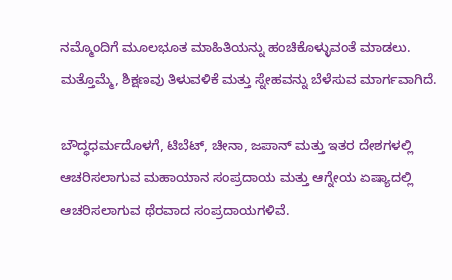ನಮ್ಮೊಂದಿಗೆ ಮೂಲಭೂತ ಮಾಹಿತಿಯನ್ನು ಹಂಚಿಕೊಳ್ಳುವಂತೆ ಮಾಡಲು. ಮತ್ತೊಮ್ಮೆ, ಶಿಕ್ಷಣವು ತಿಳುವಳಿಕೆ ಮತ್ತು ಸ್ನೇಹವನ್ನು ಬೆಳೆಸುವ ಮಾರ್ಗವಾಗಿದೆ.

ಬೌದ್ಧಧರ್ಮದೊಳಗೆ, ಟಿಬೆಟ್, ಚೀನಾ, ಜಪಾನ್ ಮತ್ತು ಇತರ ದೇಶಗಳಲ್ಲಿ ಆಚರಿಸಲಾಗುವ ಮಹಾಯಾನ ಸಂಪ್ರದಾಯ ಮತ್ತು ಆಗ್ನೇಯ ಏಷ್ಯಾದಲ್ಲಿ ಆಚರಿಸಲಾಗುವ ಥೆರವಾದ ಸಂಪ್ರದಾಯಗಳಿವೆ.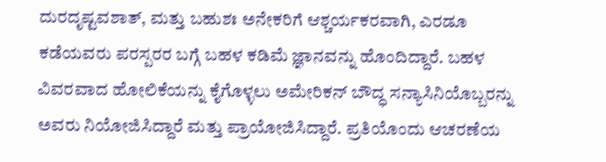ದುರದೃಷ್ಟವಶಾತ್, ಮತ್ತು ಬಹುಶಃ ಅನೇಕರಿಗೆ ಆಶ್ಚರ್ಯಕರವಾಗಿ, ಎರಡೂ ಕಡೆಯವರು ಪರಸ್ಪರರ ಬಗ್ಗೆ ಬಹಳ ಕಡಿಮೆ ಜ್ಞಾನವನ್ನು ಹೊಂದಿದ್ದಾರೆ. ಬಹಳ ವಿವರವಾದ ಹೋಲಿಕೆಯನ್ನು ಕೈಗೊಳ್ಳಲು ಅಮೇರಿಕನ್ ಬೌದ್ಧ ಸನ್ಯಾಸಿನಿಯೊಬ್ಬರನ್ನು ಅವರು ನಿಯೋಜಿಸಿದ್ದಾರೆ ಮತ್ತು ಪ್ರಾಯೋಜಿಸಿದ್ದಾರೆ. ಪ್ರತಿಯೊಂದು ಆಚರಣೆಯ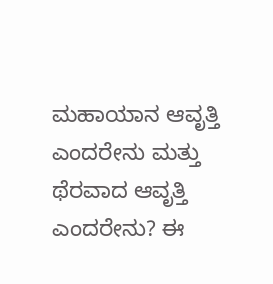ಮಹಾಯಾನ ಆವೃತ್ತಿ ಎಂದರೇನು ಮತ್ತು ಥೆರವಾದ ಆವೃತ್ತಿ ಎಂದರೇನು? ಈ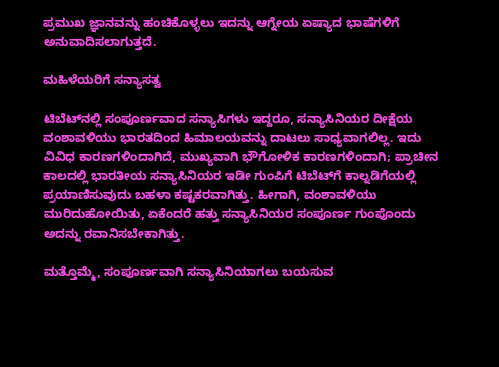ಪ್ರಮುಖ ಜ್ಞಾನವನ್ನು ಹಂಚಿಕೊಳ್ಳಲು ಇದನ್ನು ಆಗ್ನೇಯ ಏಷ್ಯಾದ ಭಾಷೆಗಳಿಗೆ ಅನುವಾದಿಸಲಾಗುತ್ತದೆ.

ಮಹಿಳೆಯರಿಗೆ ಸನ್ಯಾಸತ್ವ

ಟಿಬೆಟ್‌ನಲ್ಲಿ ಸಂಪೂರ್ಣವಾದ ಸನ್ಯಾಸಿಗಳು ಇದ್ದರೂ, ಸನ್ಯಾಸಿನಿಯರ ದೀಕ್ಷೆಯ ವಂಶಾವಳಿಯು ಭಾರತದಿಂದ ಹಿಮಾಲಯವನ್ನು ದಾಟಲು ಸಾಧ್ಯವಾಗಲಿಲ್ಲ. ಇದು ವಿವಿಧ ಕಾರಣಗಳಿಂದಾಗಿದೆ, ಮುಖ್ಯವಾಗಿ ಭೌಗೋಳಿಕ ಕಾರಣಗಳಿಂದಾಗಿ; ಪ್ರಾಚೀನ ಕಾಲದಲ್ಲಿ ಭಾರತೀಯ ಸನ್ಯಾಸಿನಿಯರ ಇಡೀ ಗುಂಪಿಗೆ ಟಿಬೆಟ್‌ಗೆ ಕಾಲ್ನಡಿಗೆಯಲ್ಲಿ ಪ್ರಯಾಣಿಸುವುದು ಬಹಳಾ ಕಷ್ಟಕರವಾಗಿತ್ತು. ಹೀಗಾಗಿ, ವಂಶಾವಳಿಯು ಮುರಿದುಹೋಯಿತು, ಏಕೆಂದರೆ ಹತ್ತು ಸನ್ಯಾಸಿನಿಯರ ಸಂಪೂರ್ಣ ಗುಂಪೊಂದು ಅದನ್ನು ರವಾನಿಸಬೇಕಾಗಿತ್ತು.

ಮತ್ತೊಮ್ಮೆ, ಸಂಪೂರ್ಣವಾಗಿ ಸನ್ಯಾಸಿನಿಯಾಗಲು ಬಯಸುವ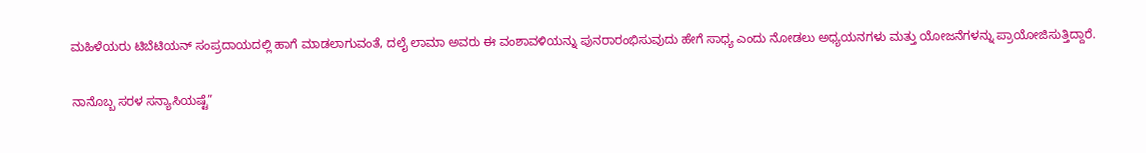ಮಹಿಳೆಯರು ಟಿಬೆಟಿಯನ್ ಸಂಪ್ರದಾಯದಲ್ಲಿ ಹಾಗೆ ಮಾಡಲಾಗುವಂತೆ, ದಲೈ ಲಾಮಾ ಅವರು ಈ ವಂಶಾವಳಿಯನ್ನು ಪುನರಾರಂಭಿಸುವುದು ಹೇಗೆ ಸಾಧ್ಯ ಎಂದು ನೋಡಲು ಅಧ್ಯಯನಗಳು ಮತ್ತು ಯೋಜನೆಗಳನ್ನು ಪ್ರಾಯೋಜಿಸುತ್ತಿದ್ದಾರೆ.

ನಾನೊಬ್ಬ ಸರಳ ಸನ್ಯಾಸಿಯಷ್ಟೆ”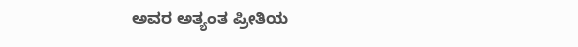ಅವರ ಅತ್ಯಂತ ಪ್ರೀತಿಯ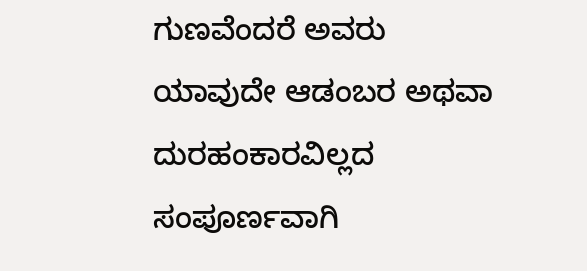ಗುಣವೆಂದರೆ ಅವರು ಯಾವುದೇ ಆಡಂಬರ ಅಥವಾ ದುರಹಂಕಾರವಿಲ್ಲದ ಸಂಪೂರ್ಣವಾಗಿ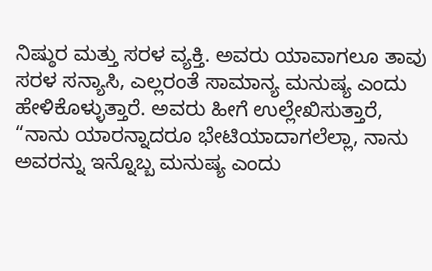ನಿಷ್ಠುರ ಮತ್ತು ಸರಳ ವ್ಯಕ್ತಿ. ಅವರು ಯಾವಾಗಲೂ ತಾವು ಸರಳ ಸನ್ಯಾಸಿ, ಎಲ್ಲರಂತೆ ಸಾಮಾನ್ಯ ಮನುಷ್ಯ ಎಂದು ಹೇಳಿಕೊಳ್ಳುತ್ತಾರೆ. ಅವರು ಹೀಗೆ ಉಲ್ಲೇಖಿಸುತ್ತಾರೆ, “ನಾನು ಯಾರನ್ನಾದರೂ ಭೇಟಿಯಾದಾಗಲೆಲ್ಲಾ, ನಾನು ಅವರನ್ನು ಇನ್ನೊಬ್ಬ ಮನುಷ್ಯ ಎಂದು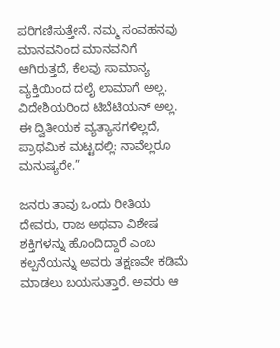ಪರಿಗಣಿಸುತ್ತೇನೆ. ನಮ್ಮ ಸಂವಹನವು ಮಾನವನಿಂದ ಮಾನವನಿಗೆ ಆಗಿರುತ್ತದೆ, ಕೆಲವು ಸಾಮಾನ್ಯ ವ್ಯಕ್ತಿಯಿಂದ ದಲೈ ಲಾಮಾಗೆ ಅಲ್ಲ. ವಿದೇಶಿಯರಿಂದ ಟಿಬೆಟಿಯನ್ ಅಲ್ಲ. ಈ ದ್ವಿತೀಯಕ ವ್ಯತ್ಯಾಸಗಳಿಲ್ಲದೆ, ಪ್ರಾಥಮಿಕ ಮಟ್ಟದಲ್ಲಿ: ನಾವೆಲ್ಲರೂ ಮನುಷ್ಯರೇ.”

ಜನರು ತಾವು ಒಂದು ರೀತಿಯ ದೇವರು, ರಾಜ ಅಥವಾ ವಿಶೇಷ ಶಕ್ತಿಗಳನ್ನು ಹೊಂದಿದ್ದಾರೆ ಎಂಬ ಕಲ್ಪನೆಯನ್ನು ಅವರು ತಕ್ಷಣವೇ ಕಡಿಮೆ ಮಾಡಲು ಬಯಸುತ್ತಾರೆ. ಅವರು ಆ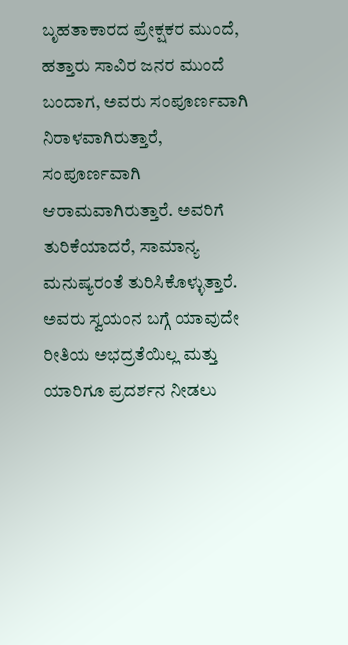ಬೃಹತಾಕಾರದ ಪ್ರೇಕ್ಷಕರ ಮುಂದೆ, ಹತ್ತಾರು ಸಾವಿರ ಜನರ ಮುಂದೆ ಬಂದಾಗ, ಅವರು ಸಂಪೂರ್ಣವಾಗಿ ನಿರಾಳವಾಗಿರುತ್ತಾರೆ, ಸಂಪೂರ್ಣವಾಗಿ ಆರಾಮವಾಗಿರುತ್ತಾರೆ. ಅವರಿಗೆ ತುರಿಕೆಯಾದರೆ, ಸಾಮಾನ್ಯ ಮನುಷ್ಯರಂತೆ ತುರಿಸಿಕೊಳ್ಳುತ್ತಾರೆ. ಅವರು ಸ್ವಯಂನ ಬಗ್ಗೆ ಯಾವುದೇ ರೀತಿಯ ಅಭದ್ರತೆಯಿಲ್ಲ ಮತ್ತು ಯಾರಿಗೂ ಪ್ರದರ್ಶನ ನೀಡಲು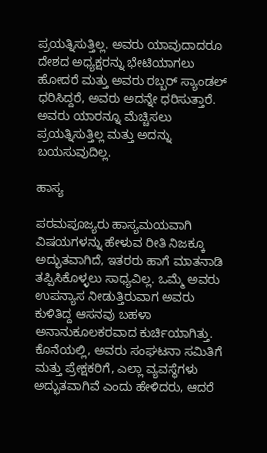ಪ್ರಯತ್ನಿಸುತ್ತಿಲ್ಲ. ಅವರು ಯಾವುದಾದರೂ ದೇಶದ ಅಧ್ಯಕ್ಷರನ್ನು ಭೇಟಿಯಾಗಲು ಹೋದರೆ ಮತ್ತು ಅವರು ರಬ್ಬರ್ ಸ್ಯಾಂಡಲ್ ಧರಿಸಿದ್ದರೆ, ಅವರು ಅದನ್ನೇ ಧರಿಸುತ್ತಾರೆ. ಅವರು ಯಾರನ್ನೂ ಮೆಚ್ಚಿಸಲು ಪ್ರಯತ್ನಿಸುತ್ತಿಲ್ಲ ಮತ್ತು ಅದನ್ನು ಬಯಸುವುದಿಲ್ಲ.

ಹಾಸ್ಯ

ಪರಮಪೂಜ್ಯರು ಹಾಸ್ಯಮಯವಾಗಿ ವಿಷಯಗಳನ್ನು ಹೇಳುವ ರೀತಿ ನಿಜಕ್ಕೂ ಅದ್ಭುತವಾಗಿದೆ, ಇತರರು ಹಾಗೆ ಮಾತನಾಡಿ ತಪ್ಪಿಸಿಕೊಳ್ಳಲು ಸಾಧ್ಯವಿಲ್ಲ. ಒಮ್ಮೆ ಅವರು ಉಪನ್ಯಾಸ ನೀಡುತ್ತಿರುವಾಗ ಅವರು ಕುಳಿತಿದ್ದ ಆಸನವು ಬಹಳಾ ಅನಾನುಕೂಲಕರವಾದ ಕುರ್ಚಿಯಾಗಿತ್ತು. ಕೊನೆಯಲ್ಲಿ, ಅವರು ಸಂಘಟನಾ ಸಮಿತಿಗೆ ಮತ್ತು ಪ್ರೇಕ್ಷಕರಿಗೆ, ಎಲ್ಲಾ ವ್ಯವಸ್ಥೆಗಳು ಅದ್ಭುತವಾಗಿವೆ ಎಂದು ಹೇಳಿದರು, ಆದರೆ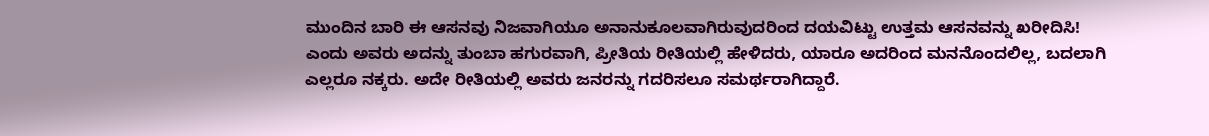ಮುಂದಿನ ಬಾರಿ ಈ ಆಸನವು ನಿಜವಾಗಿಯೂ ಅನಾನುಕೂಲವಾಗಿರುವುದರಿಂದ ದಯವಿಟ್ಟು ಉತ್ತಮ ಆಸನವನ್ನು ಖರೀದಿಸಿ! ಎಂದು ಅವರು ಅದನ್ನು ತುಂಬಾ ಹಗುರವಾಗಿ, ಪ್ರೀತಿಯ ರೀತಿಯಲ್ಲಿ ಹೇಳಿದರು, ಯಾರೂ ಅದರಿಂದ ಮನನೊಂದಲಿಲ್ಲ, ಬದಲಾಗಿ ಎಲ್ಲರೂ ನಕ್ಕರು. ಅದೇ ರೀತಿಯಲ್ಲಿ ಅವರು ಜನರನ್ನು ಗದರಿಸಲೂ ಸಮರ್ಥರಾಗಿದ್ದಾರೆ.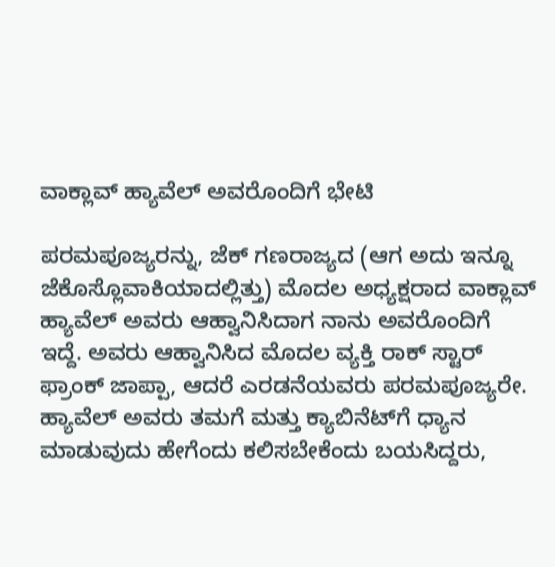ವಾಕ್ಲಾವ್ ಹ್ಯಾವೆಲ್ ಅವರೊಂದಿಗೆ ಭೇಟಿ

ಪರಮಪೂಜ್ಯರನ್ನು, ಜೆಕ್ ಗಣರಾಜ್ಯದ (ಆಗ ಅದು ಇನ್ನೂ ಜೆಕೊಸ್ಲೊವಾಕಿಯಾದಲ್ಲಿತ್ತು) ಮೊದಲ ಅಧ್ಯಕ್ಷರಾದ ವಾಕ್ಲಾವ್ ಹ್ಯಾವೆಲ್ ಅವರು ಆಹ್ವಾನಿಸಿದಾಗ ನಾನು ಅವರೊಂದಿಗೆ ಇದ್ದೆ. ಅವರು ಆಹ್ವಾನಿಸಿದ ಮೊದಲ ವ್ಯಕ್ತಿ ರಾಕ್ ಸ್ಟಾರ್ ಫ್ರಾಂಕ್ ಜಾಪ್ಪಾ, ಆದರೆ ಎರಡನೆಯವರು ಪರಮಪೂಜ್ಯರೇ. ಹ್ಯಾವೆಲ್ ಅವರು ತಮಗೆ ಮತ್ತು ಕ್ಯಾಬಿನೆಟ್‌ಗೆ ಧ್ಯಾನ ಮಾಡುವುದು ಹೇಗೆಂದು ಕಲಿಸಬೇಕೆಂದು ಬಯಸಿದ್ದರು,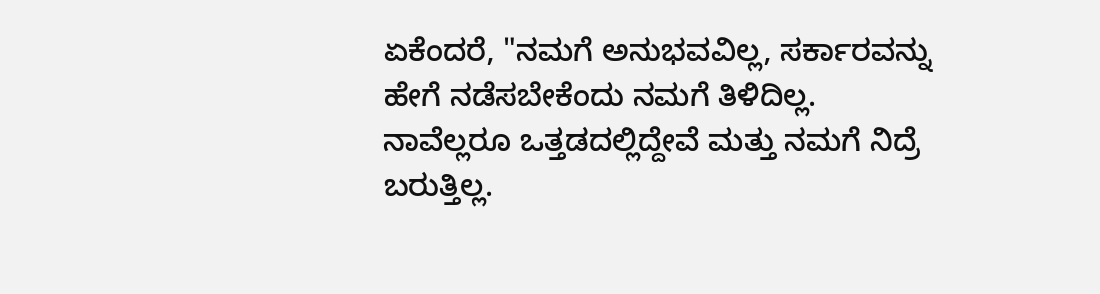ಏಕೆಂದರೆ, "ನಮಗೆ ಅನುಭವವಿಲ್ಲ, ಸರ್ಕಾರವನ್ನು ಹೇಗೆ ನಡೆಸಬೇಕೆಂದು ನಮಗೆ ತಿಳಿದಿಲ್ಲ. ನಾವೆಲ್ಲರೂ ಒತ್ತಡದಲ್ಲಿದ್ದೇವೆ ಮತ್ತು ನಮಗೆ ನಿದ್ರೆ ಬರುತ್ತಿಲ್ಲ.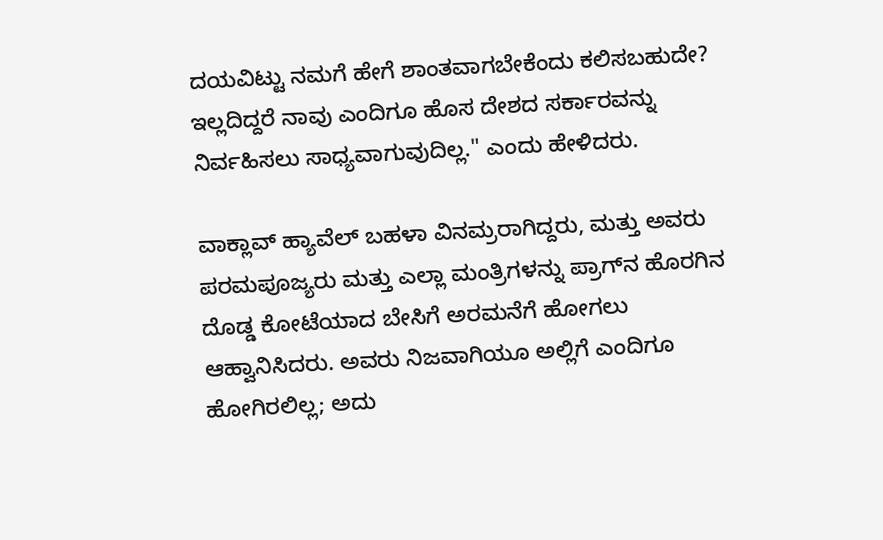ದಯವಿಟ್ಟು ನಮಗೆ ಹೇಗೆ ಶಾಂತವಾಗಬೇಕೆಂದು ಕಲಿಸಬಹುದೇ? ಇಲ್ಲದಿದ್ದರೆ ನಾವು ಎಂದಿಗೂ ಹೊಸ ದೇಶದ ಸರ್ಕಾರವನ್ನು ನಿರ್ವಹಿಸಲು ಸಾಧ್ಯವಾಗುವುದಿಲ್ಲ." ಎಂದು ಹೇಳಿದರು.

ವಾಕ್ಲಾವ್ ಹ್ಯಾವೆಲ್ ಬಹಳಾ ವಿನಮ್ರರಾಗಿದ್ದರು, ಮತ್ತು ಅವರು ಪರಮಪೂಜ್ಯರು ಮತ್ತು ಎಲ್ಲಾ ಮಂತ್ರಿಗಳನ್ನು ಪ್ರಾಗ್‌ನ ಹೊರಗಿನ ದೊಡ್ಡ ಕೋಟೆಯಾದ ಬೇಸಿಗೆ ಅರಮನೆಗೆ ಹೋಗಲು ಆಹ್ವಾನಿಸಿದರು. ಅವರು ನಿಜವಾಗಿಯೂ ಅಲ್ಲಿಗೆ ಎಂದಿಗೂ ಹೋಗಿರಲಿಲ್ಲ; ಅದು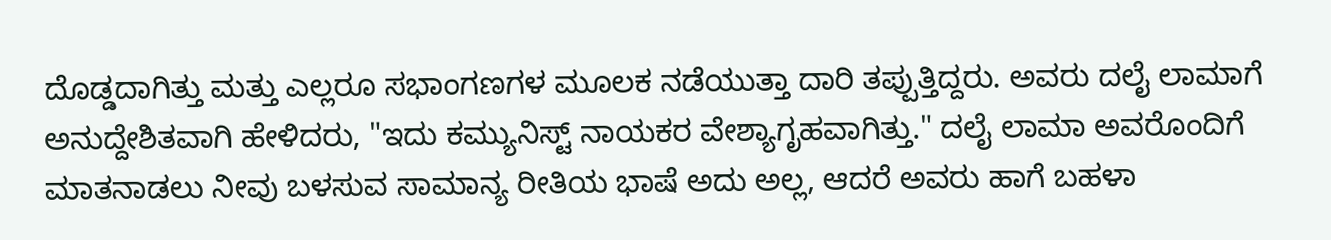ದೊಡ್ಡದಾಗಿತ್ತು ಮತ್ತು ಎಲ್ಲರೂ ಸಭಾಂಗಣಗಳ ಮೂಲಕ ನಡೆಯುತ್ತಾ ದಾರಿ ತಪ್ಪುತ್ತಿದ್ದರು. ಅವರು ದಲೈ ಲಾಮಾಗೆ ಅನುದ್ದೇಶಿತವಾಗಿ ಹೇಳಿದರು, "ಇದು ಕಮ್ಯುನಿಸ್ಟ್ ನಾಯಕರ ವೇಶ್ಯಾಗೃಹವಾಗಿತ್ತು." ದಲೈ ಲಾಮಾ ಅವರೊಂದಿಗೆ ಮಾತನಾಡಲು ನೀವು ಬಳಸುವ ಸಾಮಾನ್ಯ ರೀತಿಯ ಭಾಷೆ ಅದು ಅಲ್ಲ, ಆದರೆ ಅವರು ಹಾಗೆ ಬಹಳಾ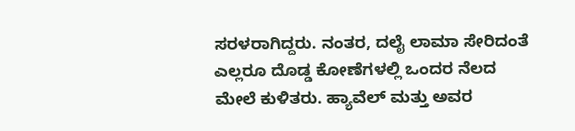ಸರಳರಾಗಿದ್ದರು. ನಂತರ, ದಲೈ ಲಾಮಾ ಸೇರಿದಂತೆ ಎಲ್ಲರೂ ದೊಡ್ಡ ಕೋಣೆಗಳಲ್ಲಿ ಒಂದರ ನೆಲದ ಮೇಲೆ ಕುಳಿತರು. ಹ್ಯಾವೆಲ್ ಮತ್ತು ಅವರ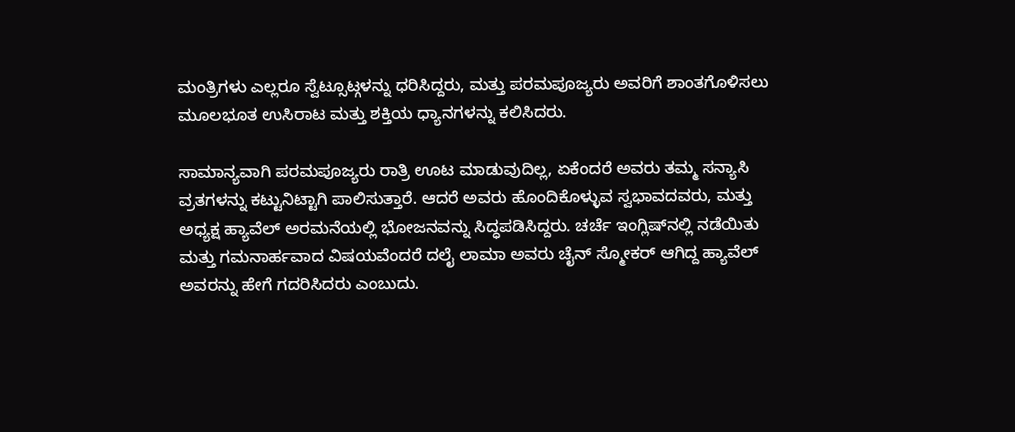ಮಂತ್ರಿಗಳು ಎಲ್ಲರೂ ಸ್ವೆಟ್ಸೂಟ್ಗಳನ್ನು ಧರಿಸಿದ್ದರು, ಮತ್ತು ಪರಮಪೂಜ್ಯರು ಅವರಿಗೆ ಶಾಂತಗೊಳಿಸಲು ಮೂಲಭೂತ ಉಸಿರಾಟ ಮತ್ತು ಶಕ್ತಿಯ ಧ್ಯಾನಗಳನ್ನು ಕಲಿಸಿದರು.

ಸಾಮಾನ್ಯವಾಗಿ ಪರಮಪೂಜ್ಯರು ರಾತ್ರಿ ಊಟ ಮಾಡುವುದಿಲ್ಲ, ಏಕೆಂದರೆ ಅವರು ತಮ್ಮ ಸನ್ಯಾಸಿ ವ್ರತಗಳನ್ನು ಕಟ್ಟುನಿಟ್ಟಾಗಿ ಪಾಲಿಸುತ್ತಾರೆ. ಆದರೆ ಅವರು ಹೊಂದಿಕೊಳ್ಳುವ ಸ್ವಭಾವದವರು, ಮತ್ತು ಅಧ್ಯಕ್ಷ ಹ್ಯಾವೆಲ್ ಅರಮನೆಯಲ್ಲಿ ಭೋಜನವನ್ನು ಸಿದ್ಧಪಡಿಸಿದ್ದರು. ಚರ್ಚೆ ಇಂಗ್ಲಿಷ್‌ನಲ್ಲಿ ನಡೆಯಿತು ಮತ್ತು ಗಮನಾರ್ಹವಾದ ವಿಷಯವೆಂದರೆ ದಲೈ ಲಾಮಾ ಅವರು ಚೈನ್ ಸ್ಮೋಕರ್ ಆಗಿದ್ದ ಹ್ಯಾವೆಲ್ ಅವರನ್ನು ಹೇಗೆ ಗದರಿಸಿದರು ಎಂಬುದು.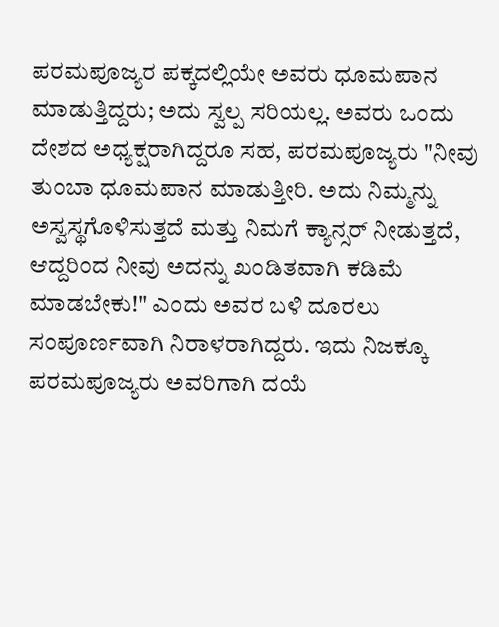ಪರಮಪೂಜ್ಯರ ಪಕ್ಕದಲ್ಲಿಯೇ ಅವರು ಧೂಮಪಾನ ಮಾಡುತ್ತಿದ್ದರು; ಅದು ಸ್ವಲ್ಪ ಸರಿಯಲ್ಲ. ಅವರು ಒಂದು ದೇಶದ ಅಧ್ಯಕ್ಷರಾಗಿದ್ದರೂ ಸಹ, ಪರಮಪೂಜ್ಯರು "ನೀವು ತುಂಬಾ ಧೂಮಪಾನ ಮಾಡುತ್ತೀರಿ. ಅದು ನಿಮ್ಮನ್ನು ಅಸ್ವಸ್ಥಗೊಳಿಸುತ್ತದೆ ಮತ್ತು ನಿಮಗೆ ಕ್ಯಾನ್ಸರ್ ನೀಡುತ್ತದೆ, ಆದ್ದರಿಂದ ನೀವು ಅದನ್ನು ಖಂಡಿತವಾಗಿ ಕಡಿಮೆ ಮಾಡಬೇಕು!" ಎಂದು ಅವರ ಬಳಿ ದೂರಲು ಸಂಪೂರ್ಣವಾಗಿ ನಿರಾಳರಾಗಿದ್ದರು. ಇದು ನಿಜಕ್ಕೂ ಪರಮಪೂಜ್ಯರು ಅವರಿಗಾಗಿ ದಯೆ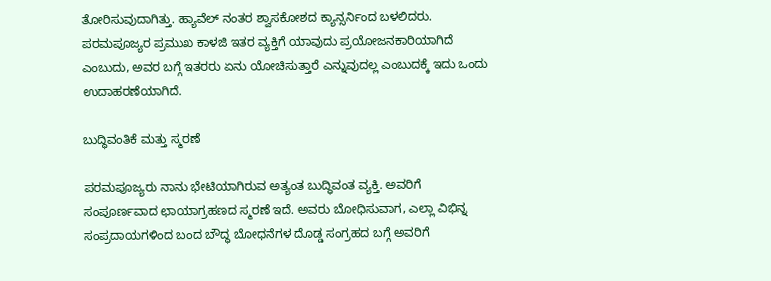ತೋರಿಸುವುದಾಗಿತ್ತು. ಹ್ಯಾವೆಲ್ ನಂತರ ಶ್ವಾಸಕೋಶದ ಕ್ಯಾನ್ಸರ್ನಿಂದ ಬಳಲಿದರು. ಪರಮಪೂಜ್ಯರ ಪ್ರಮುಖ ಕಾಳಜಿ ಇತರ ವ್ಯಕ್ತಿಗೆ ಯಾವುದು ಪ್ರಯೋಜನಕಾರಿಯಾಗಿದೆ ಎಂಬುದು, ಅವರ ಬಗ್ಗೆ ಇತರರು ಏನು ಯೋಚಿಸುತ್ತಾರೆ ಎನ್ನುವುದಲ್ಲ ಎಂಬುದಕ್ಕೆ ಇದು ಒಂದು ಉದಾಹರಣೆಯಾಗಿದೆ.

ಬುದ್ಧಿವಂತಿಕೆ ಮತ್ತು ಸ್ಮರಣೆ

ಪರಮಪೂಜ್ಯರು ನಾನು ಭೇಟಿಯಾಗಿರುವ ಅತ್ಯಂತ ಬುದ್ಧಿವಂತ ವ್ಯಕ್ತಿ. ಅವರಿಗೆ ಸಂಪೂರ್ಣವಾದ ಛಾಯಾಗ್ರಹಣದ ಸ್ಮರಣೆ ಇದೆ. ಅವರು ಬೋಧಿಸುವಾಗ, ಎಲ್ಲಾ ವಿಭಿನ್ನ ಸಂಪ್ರದಾಯಗಳಿಂದ ಬಂದ ಬೌದ್ಧ ಬೋಧನೆಗಳ ದೊಡ್ಡ ಸಂಗ್ರಹದ ಬಗ್ಗೆ ಅವರಿಗೆ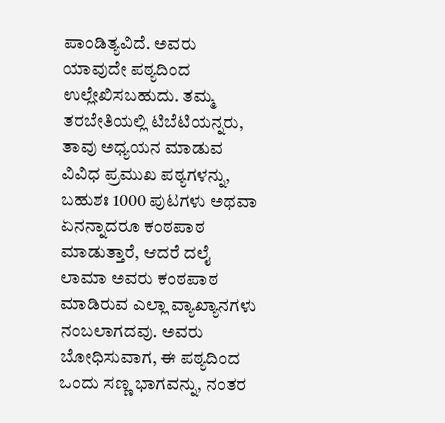ಪಾಂಡಿತ್ಯವಿದೆ. ಅವರು ಯಾವುದೇ ಪಠ್ಯದಿಂದ ಉಲ್ಲೇಖಿಸಬಹುದು. ತಮ್ಮ ತರಬೇತಿಯಲ್ಲಿ ಟಿಬೆಟಿಯನ್ನರು, ತಾವು ಅಧ್ಯಯನ ಮಾಡುವ ವಿವಿಧ ಪ್ರಮುಖ ಪಠ್ಯಗಳನ್ನು, ಬಹುಶಃ 1000 ಪುಟಗಳು ಅಥವಾ ಏನನ್ನಾದರೂ ಕಂಠಪಾಠ ಮಾಡುತ್ತಾರೆ, ಆದರೆ ದಲೈ ಲಾಮಾ ಅವರು ಕಂಠಪಾಠ ಮಾಡಿರುವ ಎಲ್ಲಾ ವ್ಯಾಖ್ಯಾನಗಳು ನಂಬಲಾಗದವು. ಅವರು ಬೋಧಿಸುವಾಗ, ಈ ಪಠ್ಯದಿಂದ ಒಂದು ಸಣ್ಣ ಭಾಗವನ್ನು, ನಂತರ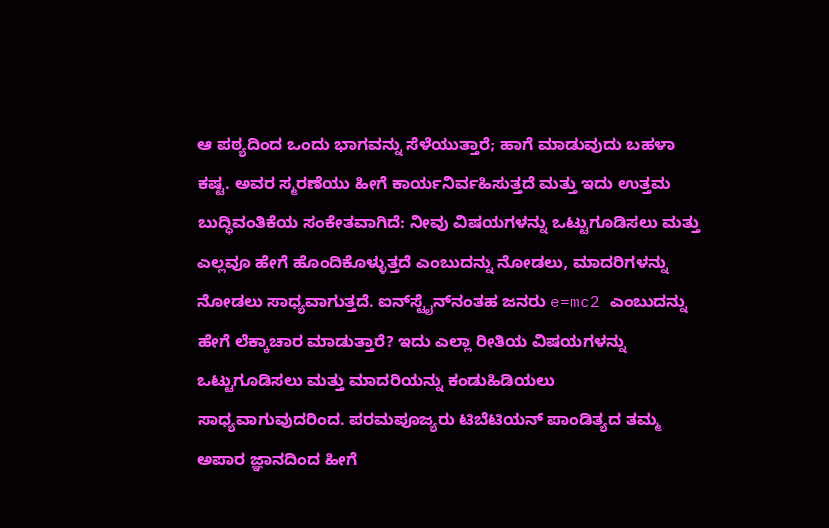ಆ ಪಠ್ಯದಿಂದ ಒಂದು ಭಾಗವನ್ನು ಸೆಳೆಯುತ್ತಾರೆ; ಹಾಗೆ ಮಾಡುವುದು ಬಹಳಾ ಕಷ್ಟ. ಅವರ ಸ್ಮರಣೆಯು ಹೀಗೆ ಕಾರ್ಯನಿರ್ವಹಿಸುತ್ತದೆ ಮತ್ತು ಇದು ಉತ್ತಮ ಬುದ್ಧಿವಂತಿಕೆಯ ಸಂಕೇತವಾಗಿದೆ: ನೀವು ವಿಷಯಗಳನ್ನು ಒಟ್ಟುಗೂಡಿಸಲು ಮತ್ತು ಎಲ್ಲವೂ ಹೇಗೆ ಹೊಂದಿಕೊಳ್ಳುತ್ತದೆ ಎಂಬುದನ್ನು ನೋಡಲು, ಮಾದರಿಗಳನ್ನು ನೋಡಲು ಸಾಧ್ಯವಾಗುತ್ತದೆ. ಐನ್‌ಸ್ಟೈನ್‌ನಂತಹ ಜನರು e=mc2 ಎಂಬುದನ್ನು ಹೇಗೆ ಲೆಕ್ಕಾಚಾರ ಮಾಡುತ್ತಾರೆ? ಇದು ಎಲ್ಲಾ ರೀತಿಯ ವಿಷಯಗಳನ್ನು ಒಟ್ಟುಗೂಡಿಸಲು ಮತ್ತು ಮಾದರಿಯನ್ನು ಕಂಡುಹಿಡಿಯಲು ಸಾಧ್ಯವಾಗುವುದರಿಂದ. ಪರಮಪೂಜ್ಯರು ಟಿಬೆಟಿಯನ್ ಪಾಂಡಿತ್ಯದ ತಮ್ಮ ಅಪಾರ ಜ್ಞಾನದಿಂದ ಹೀಗೆ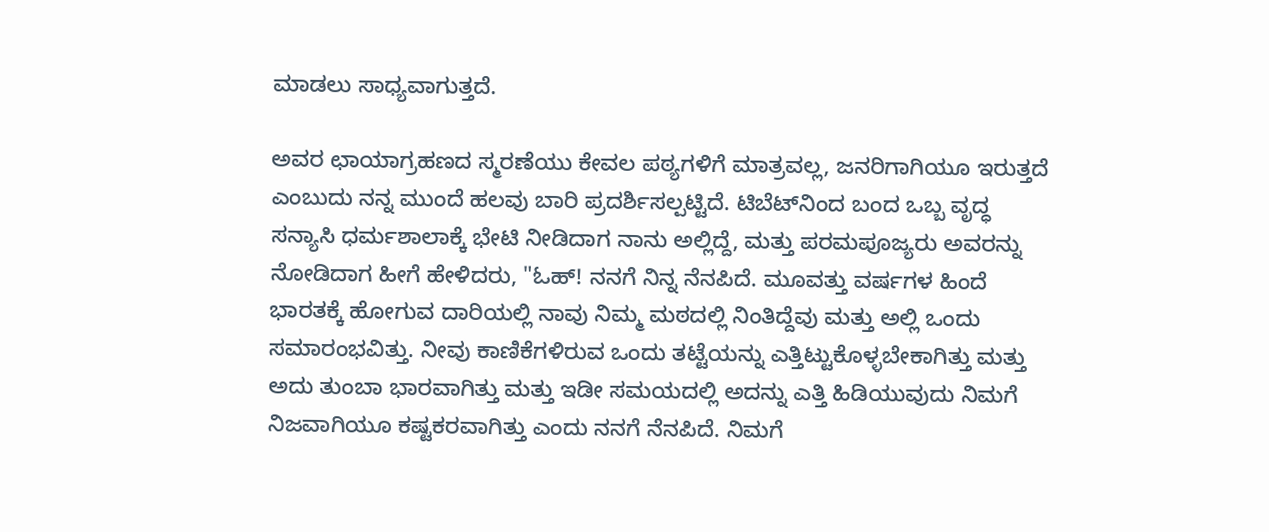ಮಾಡಲು ಸಾಧ್ಯವಾಗುತ್ತದೆ.

ಅವರ ಛಾಯಾಗ್ರಹಣದ ಸ್ಮರಣೆಯು ಕೇವಲ ಪಠ್ಯಗಳಿಗೆ ಮಾತ್ರವಲ್ಲ, ಜನರಿಗಾಗಿಯೂ ಇರುತ್ತದೆ ಎಂಬುದು ನನ್ನ ಮುಂದೆ ಹಲವು ಬಾರಿ ಪ್ರದರ್ಶಿಸಲ್ಪಟ್ಟಿದೆ. ಟಿಬೆಟ್‌ನಿಂದ ಬಂದ ಒಬ್ಬ ವೃದ್ಧ ಸನ್ಯಾಸಿ ಧರ್ಮಶಾಲಾಕ್ಕೆ ಭೇಟಿ ನೀಡಿದಾಗ ನಾನು ಅಲ್ಲಿದ್ದೆ, ಮತ್ತು ಪರಮಪೂಜ್ಯರು ಅವರನ್ನು ನೋಡಿದಾಗ ಹೀಗೆ ಹೇಳಿದರು, "ಓಹ್! ನನಗೆ ನಿನ್ನ ನೆನಪಿದೆ. ಮೂವತ್ತು ವರ್ಷಗಳ ಹಿಂದೆ ಭಾರತಕ್ಕೆ ಹೋಗುವ ದಾರಿಯಲ್ಲಿ ನಾವು ನಿಮ್ಮ ಮಠದಲ್ಲಿ ನಿಂತಿದ್ದೆವು ಮತ್ತು ಅಲ್ಲಿ ಒಂದು ಸಮಾರಂಭವಿತ್ತು. ನೀವು ಕಾಣಿಕೆಗಳಿರುವ ಒಂದು ತಟ್ಟೆಯನ್ನು ಎತ್ತಿಟ್ಟುಕೊಳ್ಳಬೇಕಾಗಿತ್ತು ಮತ್ತು ಅದು ತುಂಬಾ ಭಾರವಾಗಿತ್ತು ಮತ್ತು ಇಡೀ ಸಮಯದಲ್ಲಿ ಅದನ್ನು ಎತ್ತಿ ಹಿಡಿಯುವುದು ನಿಮಗೆ ನಿಜವಾಗಿಯೂ ಕಷ್ಟಕರವಾಗಿತ್ತು ಎಂದು ನನಗೆ ನೆನಪಿದೆ. ನಿಮಗೆ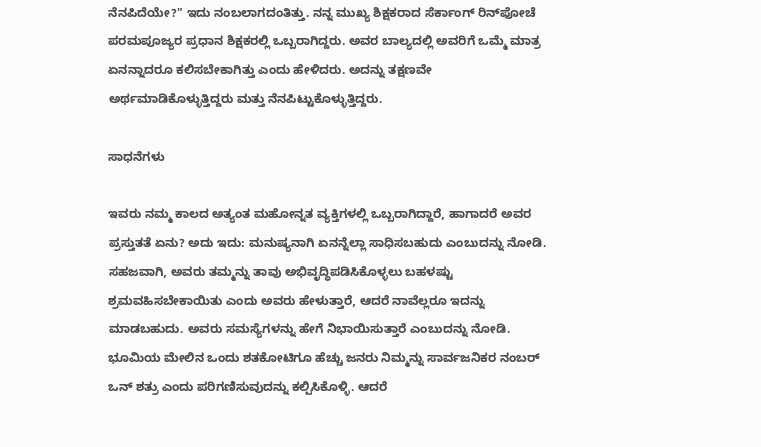ನೆನಪಿದೆಯೇ?" ಇದು ನಂಬಲಾಗದಂತಿತ್ತು. ನನ್ನ ಮುಖ್ಯ ಶಿಕ್ಷಕರಾದ ಸೆರ್ಕಾಂಗ್ ರಿನ್‌ಪೋಚೆ ಪರಮಪೂಜ್ಯರ ಪ್ರಧಾನ ಶಿಕ್ಷಕರಲ್ಲಿ ಒಬ್ಬರಾಗಿದ್ದರು. ಅವರ ಬಾಲ್ಯದಲ್ಲಿ ಅವರಿಗೆ ಒಮ್ಮೆ ಮಾತ್ರ ಏನನ್ನಾದರೂ ಕಲಿಸಬೇಕಾಗಿತ್ತು ಎಂದು ಹೇಳಿದರು. ಅದನ್ನು ತಕ್ಷಣವೇ ಅರ್ಥಮಾಡಿಕೊಳ್ಳುತ್ತಿದ್ದರು ಮತ್ತು ನೆನಪಿಟ್ಟುಕೊಳ್ಳುತ್ತಿದ್ದರು.

ಸಾಧನೆಗಳು

ಇವರು ನಮ್ಮ ಕಾಲದ ಅತ್ಯಂತ ಮಹೋನ್ನತ ವ್ಯಕ್ತಿಗಳಲ್ಲಿ ಒಬ್ಬರಾಗಿದ್ದಾರೆ, ಹಾಗಾದರೆ ಅವರ ಪ್ರಸ್ತುತತೆ ಏನು? ಅದು ಇದು: ಮನುಷ್ಯನಾಗಿ ಏನನ್ನೆಲ್ಲಾ ಸಾಧಿಸಬಹುದು ಎಂಬುದನ್ನು ನೋಡಿ. ಸಹಜವಾಗಿ, ಅವರು ತಮ್ಮನ್ನು ತಾವು ಅಭಿವೃದ್ಧಿಪಡಿಸಿಕೊಳ್ಳಲು ಬಹಳಷ್ಟು ಶ್ರಮವಹಿಸಬೇಕಾಯಿತು ಎಂದು ಅವರು ಹೇಳುತ್ತಾರೆ, ಆದರೆ ನಾವೆಲ್ಲರೂ ಇದನ್ನು ಮಾಡಬಹುದು. ಅವರು ಸಮಸ್ಯೆಗಳನ್ನು ಹೇಗೆ ನಿಭಾಯಿಸುತ್ತಾರೆ ಎಂಬುದನ್ನು ನೋಡಿ. ಭೂಮಿಯ ಮೇಲಿನ ಒಂದು ಶತಕೋಟಿಗೂ ಹೆಚ್ಚು ಜನರು ನಿಮ್ಮನ್ನು ಸಾರ್ವಜನಿಕರ ನಂಬರ್ ಒನ್ ಶತ್ರು ಎಂದು ಪರಿಗಣಿಸುವುದನ್ನು ಕಲ್ಪಿಸಿಕೊಳ್ಳಿ. ಆದರೆ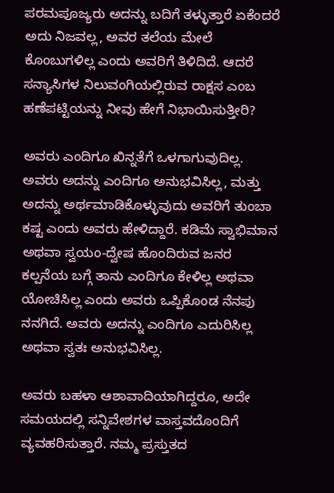ಪರಮಪೂಜ್ಯರು ಅದನ್ನು ಬದಿಗೆ ತಳ್ಳುತ್ತಾರೆ ಏಕೆಂದರೆ ಅದು ನಿಜವಲ್ಲ, ಅವರ ತಲೆಯ ಮೇಲೆ ಕೊಂಬುಗಳಿಲ್ಲ ಎಂದು ಅವರಿಗೆ ತಿಳಿದಿದೆ. ಆದರೆ ಸನ್ಯಾಸಿಗಳ ನಿಲುವಂಗಿಯಲ್ಲಿರುವ ರಾಕ್ಷಸ ಎಂಬ ಹಣೆಪಟ್ಟಿಯನ್ನು ನೀವು ಹೇಗೆ ನಿಭಾಯಿಸುತ್ತೀರಿ?

ಅವರು ಎಂದಿಗೂ ಖಿನ್ನತೆಗೆ ಒಳಗಾಗುವುದಿಲ್ಲ. ಅವರು ಅದನ್ನು ಎಂದಿಗೂ ಅನುಭವಿಸಿಲ್ಲ, ಮತ್ತು ಅದನ್ನು ಅರ್ಥಮಾಡಿಕೊಳ್ಳುವುದು ಅವರಿಗೆ ತುಂಬಾ ಕಷ್ಟ ಎಂದು ಅವರು ಹೇಳಿದ್ದಾರೆ. ಕಡಿಮೆ ಸ್ವಾಭಿಮಾನ ಅಥವಾ ಸ್ವಯಂ-ದ್ವೇಷ ಹೊಂದಿರುವ ಜನರ ಕಲ್ಪನೆಯ ಬಗ್ಗೆ ತಾನು ಎಂದಿಗೂ ಕೇಳಿಲ್ಲ ಅಥವಾ ಯೋಚಿಸಿಲ್ಲ ಎಂದು ಅವರು ಒಪ್ಪಿಕೊಂಡ ನೆನಪು ನನಗಿದೆ. ಅವರು ಅದನ್ನು ಎಂದಿಗೂ ಎದುರಿಸಿಲ್ಲ ಅಥವಾ ಸ್ವತಃ ಅನುಭವಿಸಿಲ್ಲ.

ಅವರು ಬಹಳಾ ಆಶಾವಾದಿಯಾಗಿದ್ದರೂ, ಅದೇ ಸಮಯದಲ್ಲಿ ಸನ್ನಿವೇಶಗಳ ವಾಸ್ತವದೊಂದಿಗೆ ವ್ಯವಹರಿಸುತ್ತಾರೆ. ನಮ್ಮ ಪ್ರಸ್ತುತದ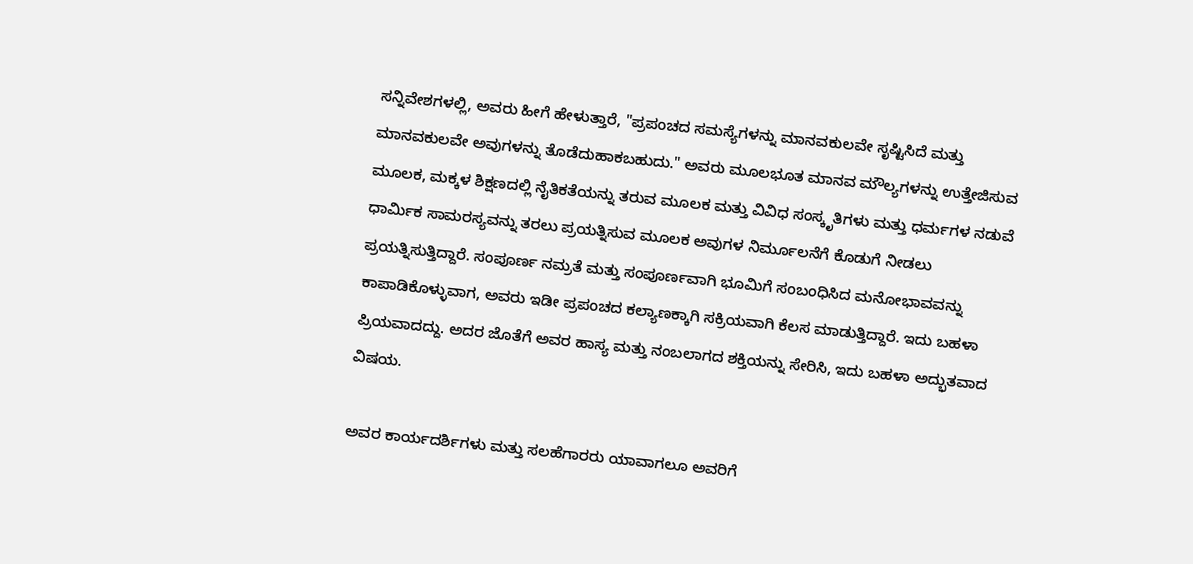ಸನ್ನಿವೇಶಗಳಲ್ಲಿ, ಅವರು ಹೀಗೆ ಹೇಳುತ್ತಾರೆ, "ಪ್ರಪಂಚದ ಸಮಸ್ಯೆಗಳನ್ನು ಮಾನವಕುಲವೇ ಸೃಷ್ಟಿಸಿದೆ ಮತ್ತು ಮಾನವಕುಲವೇ ಅವುಗಳನ್ನು ತೊಡೆದುಹಾಕಬಹುದು." ಅವರು ಮೂಲಭೂತ ಮಾನವ ಮೌಲ್ಯಗಳನ್ನು ಉತ್ತೇಜಿಸುವ ಮೂಲಕ, ಮಕ್ಕಳ ಶಿಕ್ಷಣದಲ್ಲಿ ನೈತಿಕತೆಯನ್ನು ತರುವ ಮೂಲಕ ಮತ್ತು ವಿವಿಧ ಸಂಸ್ಕೃತಿಗಳು ಮತ್ತು ಧರ್ಮಗಳ ನಡುವೆ ಧಾರ್ಮಿಕ ಸಾಮರಸ್ಯವನ್ನು ತರಲು ಪ್ರಯತ್ನಿಸುವ ಮೂಲಕ ಅವುಗಳ ನಿರ್ಮೂಲನೆಗೆ ಕೊಡುಗೆ ನೀಡಲು ಪ್ರಯತ್ನಿಸುತ್ತಿದ್ದಾರೆ. ಸಂಪೂರ್ಣ ನಮ್ರತೆ ಮತ್ತು ಸಂಪೂರ್ಣವಾಗಿ ಭೂಮಿಗೆ ಸಂಬಂಧಿಸಿದ ಮನೋಭಾವವನ್ನು ಕಾಪಾಡಿಕೊಳ್ಳುವಾಗ, ಅವರು ಇಡೀ ಪ್ರಪಂಚದ ಕಲ್ಯಾಣಕ್ಕಾಗಿ ಸಕ್ರಿಯವಾಗಿ ಕೆಲಸ ಮಾಡುತ್ತಿದ್ದಾರೆ. ಇದು ಬಹಳಾ ಪ್ರಿಯವಾದದ್ದು. ಅದರ ಜೊತೆಗೆ ಅವರ ಹಾಸ್ಯ ಮತ್ತು ನಂಬಲಾಗದ ಶಕ್ತಿಯನ್ನು ಸೇರಿಸಿ, ಇದು ಬಹಳಾ ಅದ್ಭುತವಾದ ವಿಷಯ.

ಅವರ ಕಾರ್ಯದರ್ಶಿಗಳು ಮತ್ತು ಸಲಹೆಗಾರರು ಯಾವಾಗಲೂ ಅವರಿಗೆ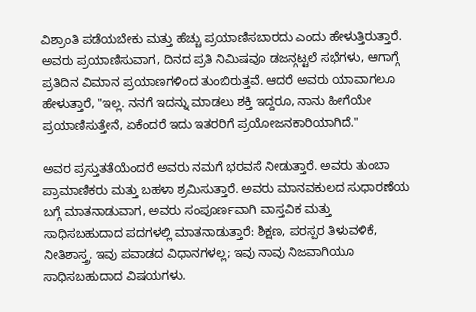ವಿಶ್ರಾಂತಿ ಪಡೆಯಬೇಕು ಮತ್ತು ಹೆಚ್ಚು ಪ್ರಯಾಣಿಸಬಾರದು ಎಂದು ಹೇಳುತ್ತಿರುತ್ತಾರೆ. ಅವರು ಪ್ರಯಾಣಿಸುವಾಗ, ದಿನದ ಪ್ರತಿ ನಿಮಿಷವೂ ಡಜನ್ಗಟ್ಟಲೆ ಸಭೆಗಳು, ಆಗಾಗ್ಗೆ ಪ್ರತಿದಿನ ವಿಮಾನ ಪ್ರಯಾಣಗಳಿಂದ ತುಂಬಿರುತ್ತವೆ. ಆದರೆ ಅವರು ಯಾವಾಗಲೂ ಹೇಳುತ್ತಾರೆ, "ಇಲ್ಲ. ನನಗೆ ಇದನ್ನು ಮಾಡಲು ಶಕ್ತಿ ಇದ್ದರೂ, ನಾನು ಹೀಗೆಯೇ ಪ್ರಯಾಣಿಸುತ್ತೇನೆ, ಏಕೆಂದರೆ ಇದು ಇತರರಿಗೆ ಪ್ರಯೋಜನಕಾರಿಯಾಗಿದೆ."

ಅವರ ಪ್ರಸ್ತುತತೆಯೆಂದರೆ ಅವರು ನಮಗೆ ಭರವಸೆ ನೀಡುತ್ತಾರೆ. ಅವರು ತುಂಬಾ ಪ್ರಾಮಾಣಿಕರು ಮತ್ತು ಬಹಳಾ ಶ್ರಮಿಸುತ್ತಾರೆ. ಅವರು ಮಾನವಕುಲದ ಸುಧಾರಣೆಯ ಬಗ್ಗೆ ಮಾತನಾಡುವಾಗ, ಅವರು ಸಂಪೂರ್ಣವಾಗಿ ವಾಸ್ತವಿಕ ಮತ್ತು ಸಾಧಿಸಬಹುದಾದ ಪದಗಳಲ್ಲಿ ಮಾತನಾಡುತ್ತಾರೆ: ಶಿಕ್ಷಣ, ಪರಸ್ಪರ ತಿಳುವಳಿಕೆ, ನೀತಿಶಾಸ್ತ್ರ. ಇವು ಪವಾಡದ ವಿಧಾನಗಳಲ್ಲ; ಇವು ನಾವು ನಿಜವಾಗಿಯೂ ಸಾಧಿಸಬಹುದಾದ ವಿಷಯಗಳು.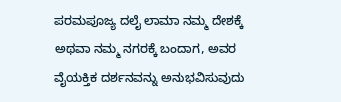ಪರಮಪೂಜ್ಯ ದಲೈ ಲಾಮಾ ನಮ್ಮ ದೇಶಕ್ಕೆ ಅಥವಾ ನಮ್ಮ ನಗರಕ್ಕೆ ಬಂದಾಗ, ಅವರ ವೈಯಕ್ತಿಕ ದರ್ಶನವನ್ನು ಅನುಭವಿಸುವುದು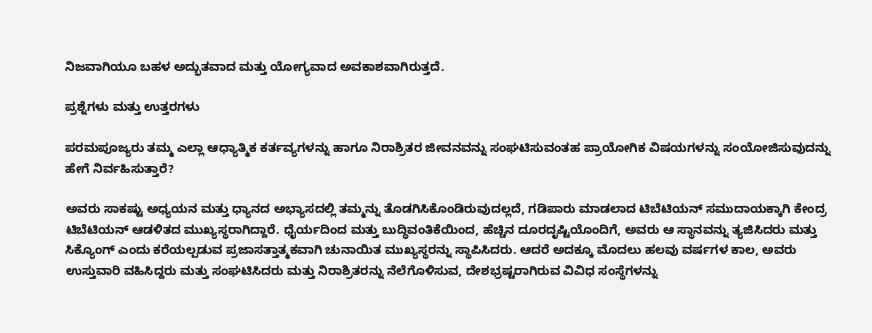ನಿಜವಾಗಿಯೂ ಬಹಳ ಅದ್ಭುತವಾದ ಮತ್ತು ಯೋಗ್ಯವಾದ ಅವಕಾಶವಾಗಿರುತ್ತದೆ.

ಪ್ರಶ್ನೆಗಳು ಮತ್ತು ಉತ್ತರಗಳು

ಪರಮಪೂಜ್ಯರು ತಮ್ಮ ಎಲ್ಲಾ ಆಧ್ಯಾತ್ಮಿಕ ಕರ್ತವ್ಯಗಳನ್ನು ಹಾಗೂ ನಿರಾಶ್ರಿತರ ಜೀವನವನ್ನು ಸಂಘಟಿಸುವಂತಹ ಪ್ರಾಯೋಗಿಕ ವಿಷಯಗಳನ್ನು ಸಂಯೋಜಿಸುವುದನ್ನು ಹೇಗೆ ನಿರ್ವಹಿಸುತ್ತಾರೆ?

ಅವರು ಸಾಕಷ್ಟು ಅಧ್ಯಯನ ಮತ್ತು ಧ್ಯಾನದ ಅಭ್ಯಾಸದಲ್ಲಿ ತಮ್ಮನ್ನು ತೊಡಗಿಸಿಕೊಂಡಿರುವುದಲ್ಲದೆ, ಗಡಿಪಾರು ಮಾಡಲಾದ ಟಿಬೆಟಿಯನ್ ಸಮುದಾಯಕ್ಕಾಗಿ ಕೇಂದ್ರ ಟಿಬೆಟಿಯನ್ ಆಡಳಿತದ ಮುಖ್ಯಸ್ಥರಾಗಿದ್ದಾರೆ. ಧೈರ್ಯದಿಂದ ಮತ್ತು ಬುದ್ಧಿವಂತಿಕೆಯಿಂದ, ಹೆಚ್ಚಿನ ದೂರದೃಷ್ಟಿಯೊಂದಿಗೆ, ಅವರು ಆ ಸ್ಥಾನವನ್ನು ತ್ಯಜಿಸಿದರು ಮತ್ತು ಸಿಕ್ಯೊಂಗ್ ಎಂದು ಕರೆಯಲ್ಪಡುವ ಪ್ರಜಾಸತ್ತಾತ್ಮಕವಾಗಿ ಚುನಾಯಿತ ಮುಖ್ಯಸ್ಥರನ್ನು ಸ್ಥಾಪಿಸಿದರು. ಆದರೆ ಅದಕ್ಕೂ ಮೊದಲು ಹಲವು ವರ್ಷಗಳ ಕಾಲ, ಅವರು ಉಸ್ತುವಾರಿ ವಹಿಸಿದ್ದರು ಮತ್ತು ಸಂಘಟಿಸಿದರು ಮತ್ತು ನಿರಾಶ್ರಿತರನ್ನು ನೆಲೆಗೊಳಿಸುವ, ದೇಶಭ್ರಷ್ಟರಾಗಿರುವ ವಿವಿಧ ಸಂಸ್ಥೆಗಳನ್ನು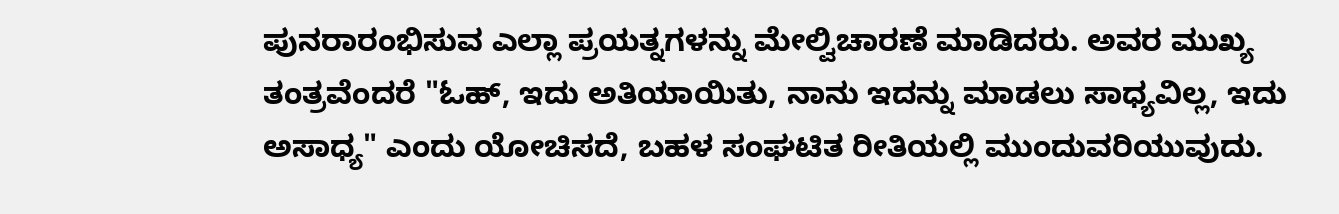ಪುನರಾರಂಭಿಸುವ ಎಲ್ಲಾ ಪ್ರಯತ್ನಗಳನ್ನು ಮೇಲ್ವಿಚಾರಣೆ ಮಾಡಿದರು. ಅವರ ಮುಖ್ಯ ತಂತ್ರವೆಂದರೆ "ಓಹ್, ಇದು ಅತಿಯಾಯಿತು, ನಾನು ಇದನ್ನು ಮಾಡಲು ಸಾಧ್ಯವಿಲ್ಲ, ಇದು ಅಸಾಧ್ಯ" ಎಂದು ಯೋಚಿಸದೆ, ಬಹಳ ಸಂಘಟಿತ ರೀತಿಯಲ್ಲಿ ಮುಂದುವರಿಯುವುದು.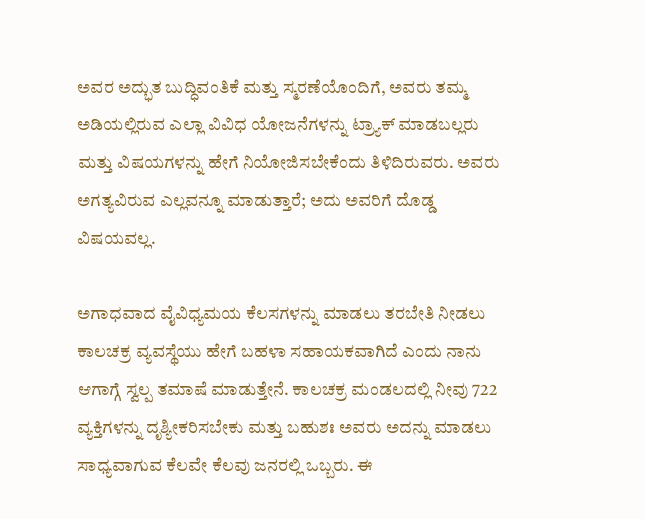ಅವರ ಅದ್ಭುತ ಬುದ್ಧಿವಂತಿಕೆ ಮತ್ತು ಸ್ಮರಣೆಯೊಂದಿಗೆ, ಅವರು ತಮ್ಮ ಅಡಿಯಲ್ಲಿರುವ ಎಲ್ಲಾ ವಿವಿಧ ಯೋಜನೆಗಳನ್ನು ಟ್ರ್ಯಾಕ್ ಮಾಡಬಲ್ಲರು ಮತ್ತು ವಿಷಯಗಳನ್ನು ಹೇಗೆ ನಿಯೋಜಿಸಬೇಕೆಂದು ತಿಳಿದಿರುವರು. ಅವರು ಅಗತ್ಯವಿರುವ ಎಲ್ಲವನ್ನೂ ಮಾಡುತ್ತಾರೆ; ಅದು ಅವರಿಗೆ ದೊಡ್ಡ ವಿಷಯವಲ್ಲ.

ಅಗಾಧವಾದ ವೈವಿಧ್ಯಮಯ ಕೆಲಸಗಳನ್ನು ಮಾಡಲು ತರಬೇತಿ ನೀಡಲು ಕಾಲಚಕ್ರ ವ್ಯವಸ್ಥೆಯು ಹೇಗೆ ಬಹಳಾ ಸಹಾಯಕವಾಗಿದೆ ಎಂದು ನಾನು ಆಗಾಗ್ಗೆ ಸ್ವಲ್ಪ ತಮಾಷೆ ಮಾಡುತ್ತೇನೆ. ಕಾಲಚಕ್ರ ಮಂಡಲದಲ್ಲಿ ನೀವು 722 ವ್ಯಕ್ತಿಗಳನ್ನು ದೃಶ್ಯೀಕರಿಸಬೇಕು ಮತ್ತು ಬಹುಶಃ ಅವರು ಅದನ್ನು ಮಾಡಲು ಸಾಧ್ಯವಾಗುವ ಕೆಲವೇ ಕೆಲವು ಜನರಲ್ಲಿ ಒಬ್ಬರು. ಈ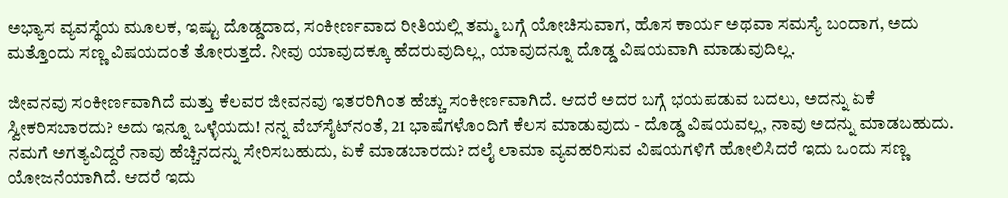ಅಭ್ಯಾಸ ವ್ಯವಸ್ಥೆಯ ಮೂಲಕ, ಇಷ್ಟು ದೊಡ್ಡದಾದ, ಸಂಕೀರ್ಣವಾದ ರೀತಿಯಲ್ಲಿ ತಮ್ಮ ಬಗ್ಗೆ ಯೋಚಿಸುವಾಗ, ಹೊಸ ಕಾರ್ಯ ಅಥವಾ ಸಮಸ್ಯೆ ಬಂದಾಗ, ಅದು ಮತ್ತೊಂದು ಸಣ್ಣ ವಿಷಯದಂತೆ ತೋರುತ್ತದೆ. ನೀವು ಯಾವುದಕ್ಕೂ ಹೆದರುವುದಿಲ್ಲ, ಯಾವುದನ್ನೂ ದೊಡ್ಡ ವಿಷಯವಾಗಿ ಮಾಡುವುದಿಲ್ಲ.

ಜೀವನವು ಸಂಕೀರ್ಣವಾಗಿದೆ ಮತ್ತು ಕೆಲವರ ಜೀವನವು ಇತರರಿಗಿಂತ ಹೆಚ್ಚು ಸಂಕೀರ್ಣವಾಗಿದೆ. ಆದರೆ ಅದರ ಬಗ್ಗೆ ಭಯಪಡುವ ಬದಲು, ಅದನ್ನು ಏಕೆ ಸ್ವೀಕರಿಸಬಾರದು? ಅದು ಇನ್ನೂ ಒಳ್ಳೆಯದು! ನನ್ನ ವೆಬ್‌ಸೈಟ್‌ನಂತೆ, 21 ಭಾಷೆಗಳೊಂದಿಗೆ ಕೆಲಸ ಮಾಡುವುದು - ದೊಡ್ಡ ವಿಷಯವಲ್ಲ, ನಾವು ಅದನ್ನು ಮಾಡಬಹುದು. ನಮಗೆ ಅಗತ್ಯವಿದ್ದರೆ ನಾವು ಹೆಚ್ಚಿನದನ್ನು ಸೇರಿಸಬಹುದು, ಏಕೆ ಮಾಡಬಾರದು? ದಲೈ ಲಾಮಾ ವ್ಯವಹರಿಸುವ ವಿಷಯಗಳಿಗೆ ಹೋಲಿಸಿದರೆ ಇದು ಒಂದು ಸಣ್ಣ ಯೋಜನೆಯಾಗಿದೆ. ಆದರೆ ಇದು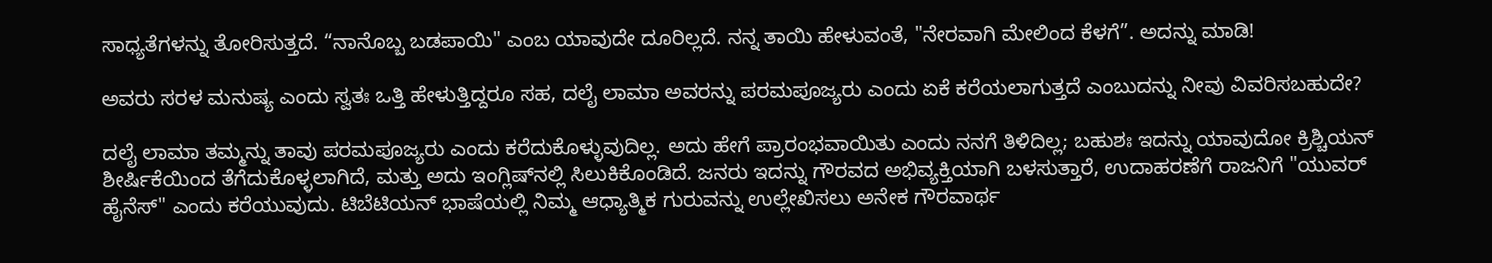ಸಾಧ್ಯತೆಗಳನ್ನು ತೋರಿಸುತ್ತದೆ. “ನಾನೊಬ್ಬ ಬಡಪಾಯಿ" ಎಂಬ ಯಾವುದೇ ದೂರಿಲ್ಲದೆ. ನನ್ನ ತಾಯಿ ಹೇಳುವಂತೆ, "ನೇರವಾಗಿ ಮೇಲಿಂದ ಕೆಳಗೆ”. ಅದನ್ನು ಮಾಡಿ!

ಅವರು ಸರಳ ಮನುಷ್ಯ ಎಂದು ಸ್ವತಃ ಒತ್ತಿ ಹೇಳುತ್ತಿದ್ದರೂ ಸಹ, ದಲೈ ಲಾಮಾ ಅವರನ್ನು ಪರಮಪೂಜ್ಯರು ಎಂದು ಏಕೆ ಕರೆಯಲಾಗುತ್ತದೆ ಎಂಬುದನ್ನು ನೀವು ವಿವರಿಸಬಹುದೇ?

ದಲೈ ಲಾಮಾ ತಮ್ಮನ್ನು ತಾವು ಪರಮಪೂಜ್ಯರು ಎಂದು ಕರೆದುಕೊಳ್ಳುವುದಿಲ್ಲ. ಅದು ಹೇಗೆ ಪ್ರಾರಂಭವಾಯಿತು ಎಂದು ನನಗೆ ತಿಳಿದಿಲ್ಲ; ಬಹುಶಃ ಇದನ್ನು ಯಾವುದೋ ಕ್ರಿಶ್ಚಿಯನ್ ಶೀರ್ಷಿಕೆಯಿಂದ ತೆಗೆದುಕೊಳ್ಳಲಾಗಿದೆ, ಮತ್ತು ಅದು ಇಂಗ್ಲಿಷ್‌ನಲ್ಲಿ ಸಿಲುಕಿಕೊಂಡಿದೆ. ಜನರು ಇದನ್ನು ಗೌರವದ ಅಭಿವ್ಯಕ್ತಿಯಾಗಿ ಬಳಸುತ್ತಾರೆ, ಉದಾಹರಣೆಗೆ ರಾಜನಿಗೆ "ಯುವರ್ ಹೈನೆಸ್" ಎಂದು ಕರೆಯುವುದು. ಟಿಬೆಟಿಯನ್ ಭಾಷೆಯಲ್ಲಿ ನಿಮ್ಮ ಆಧ್ಯಾತ್ಮಿಕ ಗುರುವನ್ನು ಉಲ್ಲೇಖಿಸಲು ಅನೇಕ ಗೌರವಾರ್ಥ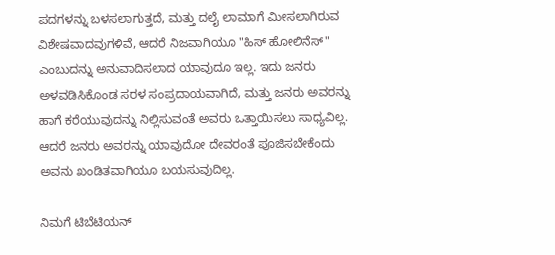ಪದಗಳನ್ನು ಬಳಸಲಾಗುತ್ತದೆ, ಮತ್ತು ದಲೈ ಲಾಮಾಗೆ ಮೀಸಲಾಗಿರುವ ವಿಶೇಷವಾದವುಗಳಿವೆ, ಆದರೆ ನಿಜವಾಗಿಯೂ "ಹಿಸ್ ಹೋಲಿನೆಸ್" ಎಂಬುದನ್ನು ಅನುವಾದಿಸಲಾದ ಯಾವುದೂ ಇಲ್ಲ. ಇದು ಜನರು ಅಳವಡಿಸಿಕೊಂಡ ಸರಳ ಸಂಪ್ರದಾಯವಾಗಿದೆ, ಮತ್ತು ಜನರು ಅವರನ್ನು ಹಾಗೆ ಕರೆಯುವುದನ್ನು ನಿಲ್ಲಿಸುವಂತೆ ಅವರು ಒತ್ತಾಯಿಸಲು ಸಾಧ್ಯವಿಲ್ಲ. ಆದರೆ ಜನರು ಅವರನ್ನು ಯಾವುದೋ ದೇವರಂತೆ ಪೂಜಿಸಬೇಕೆಂದು ಅವನು ಖಂಡಿತವಾಗಿಯೂ ಬಯಸುವುದಿಲ್ಲ.

ನಿಮಗೆ ಟಿಬೆಟಿಯನ್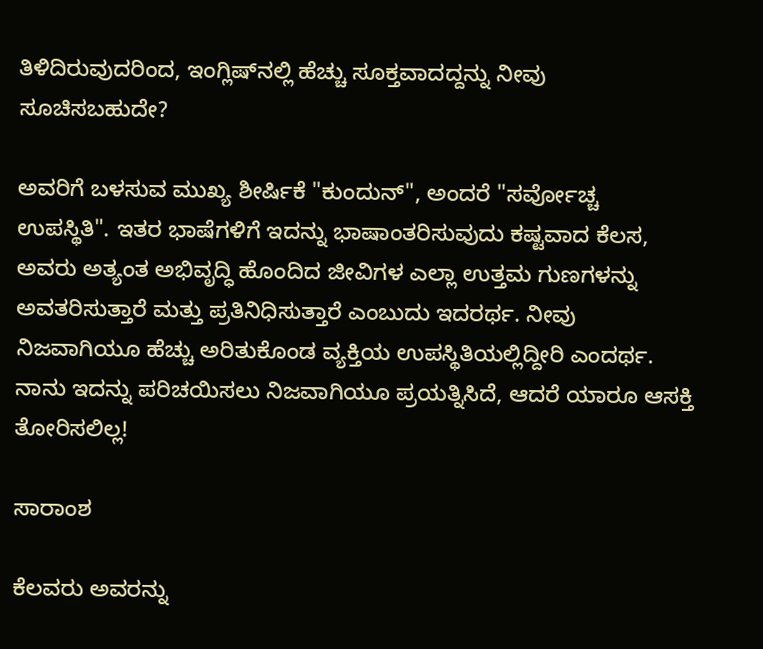ತಿಳಿದಿರುವುದರಿಂದ, ಇಂಗ್ಲಿಷ್‌ನಲ್ಲಿ ಹೆಚ್ಚು ಸೂಕ್ತವಾದದ್ದನ್ನು ನೀವು ಸೂಚಿಸಬಹುದೇ?

ಅವರಿಗೆ ಬಳಸುವ ಮುಖ್ಯ ಶೀರ್ಷಿಕೆ "ಕುಂದುನ್", ಅಂದರೆ "ಸರ್ವೋಚ್ಚ ಉಪಸ್ಥಿತಿ". ಇತರ ಭಾಷೆಗಳಿಗೆ ಇದನ್ನು ಭಾಷಾಂತರಿಸುವುದು ಕಷ್ಟವಾದ ಕೆಲಸ, ಅವರು ಅತ್ಯಂತ ಅಭಿವೃದ್ಧಿ ಹೊಂದಿದ ಜೀವಿಗಳ ಎಲ್ಲಾ ಉತ್ತಮ ಗುಣಗಳನ್ನು ಅವತರಿಸುತ್ತಾರೆ ಮತ್ತು ಪ್ರತಿನಿಧಿಸುತ್ತಾರೆ ಎಂಬುದು ಇದರರ್ಥ. ನೀವು ನಿಜವಾಗಿಯೂ ಹೆಚ್ಚು ಅರಿತುಕೊಂಡ ವ್ಯಕ್ತಿಯ ಉಪಸ್ಥಿತಿಯಲ್ಲಿದ್ದೀರಿ ಎಂದರ್ಥ. ನಾನು ಇದನ್ನು ಪರಿಚಯಿಸಲು ನಿಜವಾಗಿಯೂ ಪ್ರಯತ್ನಿಸಿದೆ, ಆದರೆ ಯಾರೂ ಆಸಕ್ತಿ ತೋರಿಸಲಿಲ್ಲ!

ಸಾರಾಂಶ

ಕೆಲವರು ಅವರನ್ನು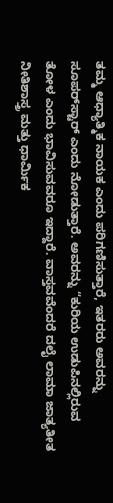ತಮ್ಮ ಆಧ್ಯಾತ್ಮಿಕ ನಾಯಕ ಎಂದು ಪರಿಗಣಿಸುತ್ತಾರೆ, ಇತರರು ಅವರನ್ನು ಸೂಪರ್‌ಸ್ಟಾರ್ ಎಂದು ನೋಡುತ್ತಾರೆ. ಅವರನ್ನು “ಕುರಿಯ ಉಡುಪಿನಲ್ಲಿರುವ ತೋಳ ಎಂದು ಭಾವಿಸುವವರೂ ಇದ್ದಾರೆ. ವಾಸ್ತವವೆಂದರೆ ದಲೈ ಲಾಮಾ ಜಾತ್ಯತೀತ ನೀತಿಶಾಸ್ತ್ರ ಮತ್ತು ಧಾರ್ಮಿಕ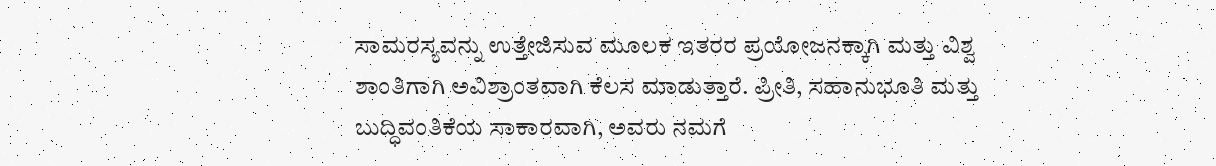ಸಾಮರಸ್ಯವನ್ನು ಉತ್ತೇಜಿಸುವ ಮೂಲಕ ಇತರರ ಪ್ರಯೋಜನಕ್ಕಾಗಿ ಮತ್ತು ವಿಶ್ವ ಶಾಂತಿಗಾಗಿ ಅವಿಶ್ರಾಂತವಾಗಿ ಕೆಲಸ ಮಾಡುತ್ತಾರೆ. ಪ್ರೀತಿ, ಸಹಾನುಭೂತಿ ಮತ್ತು ಬುದ್ಧಿವಂತಿಕೆಯ ಸಾಕಾರವಾಗಿ, ಅವರು ನಮಗೆ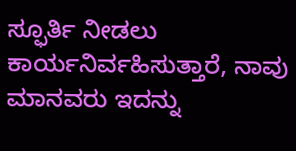ಸ್ಫೂರ್ತಿ ನೀಡಲು ಕಾರ್ಯನಿರ್ವಹಿಸುತ್ತಾರೆ, ನಾವು ಮಾನವರು ಇದನ್ನು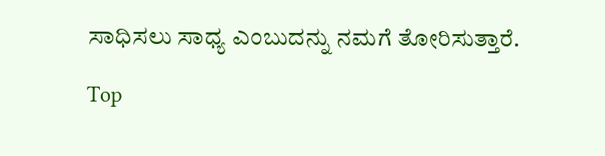ಸಾಧಿಸಲು ಸಾಧ್ಯ ಎಂಬುದನ್ನು ನಮಗೆ ತೋರಿಸುತ್ತಾರೆ.

Top